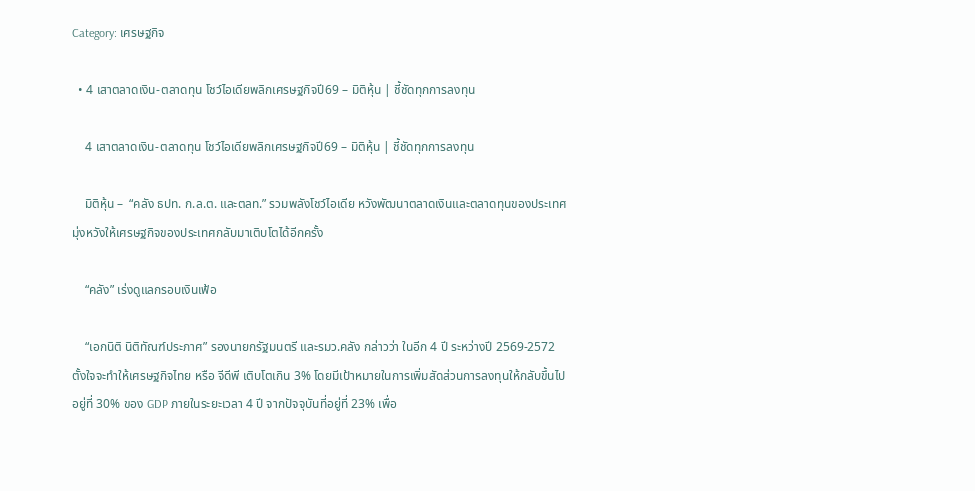Category: เศรษฐกิจ

  • 4 เสาตลาดเงิน-ตลาดทุน โชว์ไอเดียพลิกเศรษฐกิจปี69 – มิติหุ้น | ชี้ชัดทุกการลงทุน

    4 เสาตลาดเงิน-ตลาดทุน โชว์ไอเดียพลิกเศรษฐกิจปี69 – มิติหุ้น | ชี้ชัดทุกการลงทุน

    มิติหุ้น –  “คลัง ธปท. ก.ล.ต. และตลท.” รวมพลังโชว์ไอเดีย หวังพัฒนาตลาดเงินและตลาดทุนของประเทศ มุ่งหวังให้เศรษฐกิจของประเทศกลับมาเติบโตได้อีกครั้ง

    “คลัง” เร่งดูแลกรอบเงินเฟ้อ

    “เอกนิติ นิติทัณฑ์ประภาศ” รองนายกรัฐมนตรี และรมว.คลัง กล่าวว่า ในอีก 4 ปี ระหว่างปี 2569-2572 ตั้งใจจะทำให้เศรษฐกิจไทย หรือ จีดีพี เติบโตเกิน 3% โดยมีเป้าหมายในการเพิ่มสัดส่วนการลงทุนให้กลับขึ้นไปอยู่ที่ 30% ของ GDP ภายในระยะเวลา 4 ปี จากปัจจุบันที่อยู่ที่ 23% เพื่อ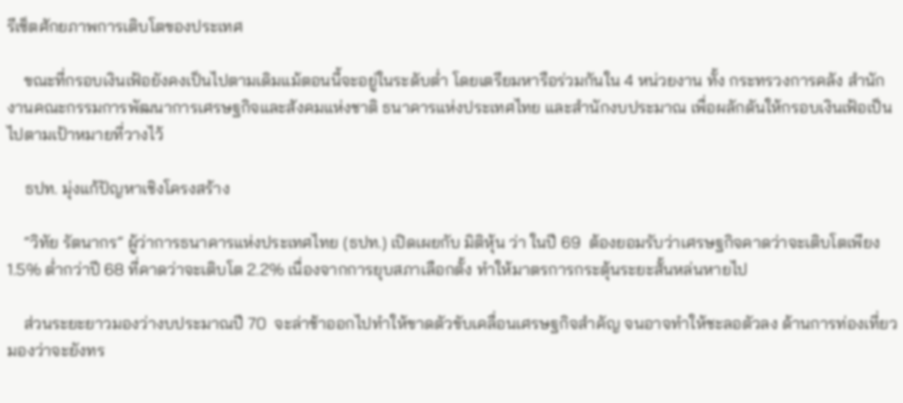รีเซ็ตศักยภาพการเติบโตของประเทศ

    ขณะที่กรอบเงินเฟ้อยังคงเป็นไปตามเดิมแม้ตอนนี้จะอยู่ในระดับต่ำ โดยเตรียมหารือร่วมกันใน 4 หน่วยงาน ทั้ง กระทรวงการคลัง สำนักงานคณะกรรมการพัฒนาการเศรษฐกิจและสังคมแห่งชาติ ธนาคารแห่งประเทศไทย และสำนักงบประมาณ เพื่อผลักดันให้กรอบเงินเฟ้อเป็นไปตามเป้าหมายที่วางไว้

    ธปท. มุ่งแก้ปัญหาเชิงโครงสร้าง

    “วิทัย รัตนากร” ผู้ว่าการธนาคารแห่งประเทศไทย (ธปท.) เปิดเผยกับ มิติหุ้น ว่า ในปี 69  ต้องยอมรับว่าเศรษฐกิจคาดว่าจะเติบโตเพียง 1.5% ต่ำกว่าปี 68 ที่คาดว่าจะเติบโต 2.2% เนื่องจากการยุบสภาเลือกตั้ง ทำให้มาตรการกระตุ้นระยะสั้นหล่นหายไป

    ส่วนระยะยาวมองว่างบประมาณปี 70  จะล่าช้าออกไปทำให้ขาดตัวขับเคลื่อนเศรษฐกิจสำคัญ จนอาจทำให้ชะลอตัวลง ด้านการท่องเที่ยวมองว่าจะยังทร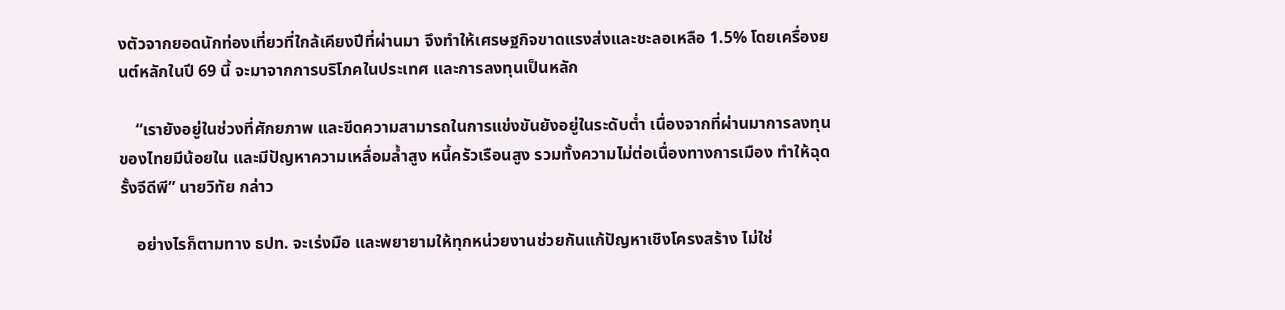งตัวจากยอดนักท่องเที่ยวที่ใกล้เคียงปีที่ผ่านมา จึงทำให้เศรษฐกิจขาดแรงส่งและชะลอเหลือ 1.5% โดยเครื่องยนต์หลักในปี 69 นี้ จะมาจากการบริโภคในประเทศ และการลงทุนเป็นหลัก

    “เรายังอยู่ในช่วงที่ศักยภาพ และขีดความสามารถในการแข่งขันยังอยู่ในระดับต่ำ เนื่องจากที่ผ่านมาการลงทุนของไทยมีน้อยใน และมีปัญหาความเหลื่อมล้ำสูง หนี้ครัวเรือนสูง รวมทั้งความไม่ต่อเนื่องทางการเมือง ทำให้ฉุดรั้งจีดีพี” นายวิทัย กล่าว

    อย่างไรก็ตามทาง ธปท. จะเร่งมือ และพยายามให้ทุกหน่วยงานช่วยกันแก้ปัญหาเชิงโครงสร้าง ไม่ใช่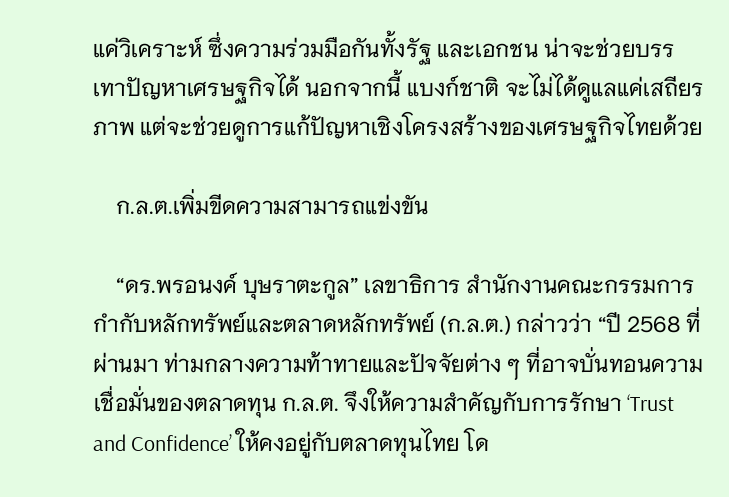แค่วิเคราะห์ ซึ่งความร่วมมือกันทั้งรัฐ และเอกชน น่าจะช่วยบรรเทาปัญหาเศรษฐกิจได้ นอกจากนี้ แบงก์ชาติ จะไม่ได้ดูแลแค่เสถียรภาพ แต่จะช่วยดูการแก้ปัญหาเชิงโครงสร้างของเศรษฐกิจไทยด้วย

    ก.ล.ต.เพิ่มขีดความสามารถแข่งขัน

    “ดร.พรอนงค์ บุษราตะกูล” เลขาธิการ สำนักงานคณะกรรมการกำกับหลักทรัพย์และตลาดหลักทรัพย์ (ก.ล.ต.) กล่าวว่า “ปี 2568 ที่ผ่านมา ท่ามกลางความท้าทายและปัจจัยต่าง ๆ ที่อาจบั่นทอนความเชื่อมั่นของตลาดทุน ก.ล.ต. จึงให้ความสำคัญกับการรักษา ‘Trust and Confidence’ ให้คงอยู่กับตลาดทุนไทย โด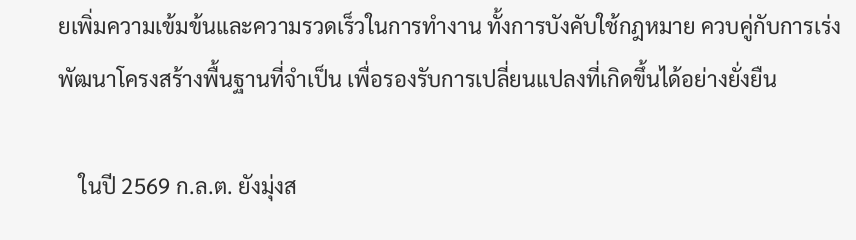ยเพิ่มความเข้มข้นและความรวดเร็วในการทำงาน ทั้งการบังคับใช้กฎหมาย ควบคู่กับการเร่งพัฒนาโครงสร้างพื้นฐานที่จำเป็น เพื่อรองรับการเปลี่ยนแปลงที่เกิดขึ้นได้อย่างยั่งยืน

    ในปี 2569 ก.ล.ต. ยังมุ่งส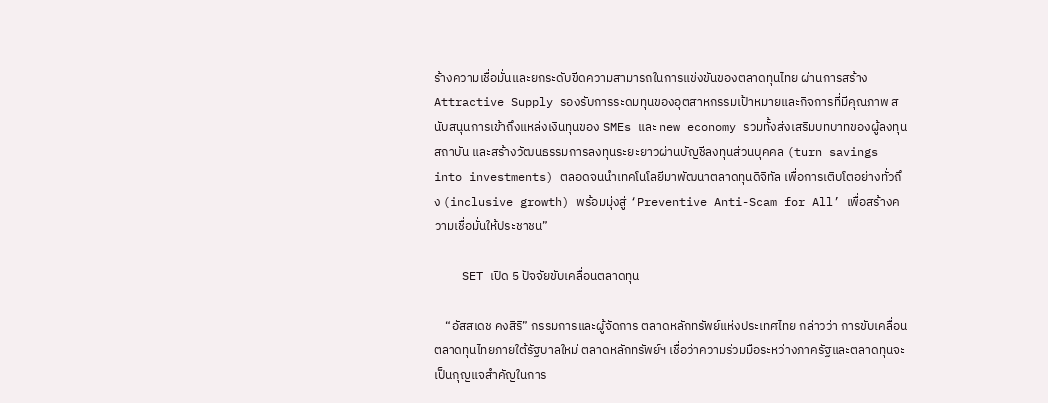ร้างความเชื่อมั่นและยกระดับขีดความสามารถในการแข่งขันของตลาดทุนไทย ผ่านการสร้าง Attractive Supply รองรับการระดมทุนของอุตสาหกรรมเป้าหมายและกิจการที่มีคุณภาพ สนับสนุนการเข้าถึงแหล่งเงินทุนของ SMEs และ new economy รวมทั้งส่งเสริมบทบาทของผู้ลงทุนสถาบัน และสร้างวัฒนธรรมการลงทุนระยะยาวผ่านบัญชีลงทุนส่วนบุคคล (turn savings into investments) ตลอดจนนำเทคโนโลยีมาพัฒนาตลาดทุนดิจิทัล เพื่อการเติบโตอย่างทั่วถึง (inclusive growth) พร้อมมุ่งสู่ ‘Preventive Anti-Scam for All’ เพื่อสร้างความเชื่อมั่นให้ประชาชน”

    SET เปิด 5 ปัจจัยขับเคลื่อนตลาดทุน

    “อัสสเดช คงสิริ” กรรมการและผู้จัดการ ตลาดหลักทรัพย์แห่งประเทศไทย กล่าวว่า การขับเคลื่อนตลาดทุนไทยภายใต้รัฐบาลใหม่ ตลาดหลักทรัพย์ฯ เชื่อว่าความร่วมมือระหว่างภาครัฐและตลาดทุนจะเป็นกุญแจสำคัญในการ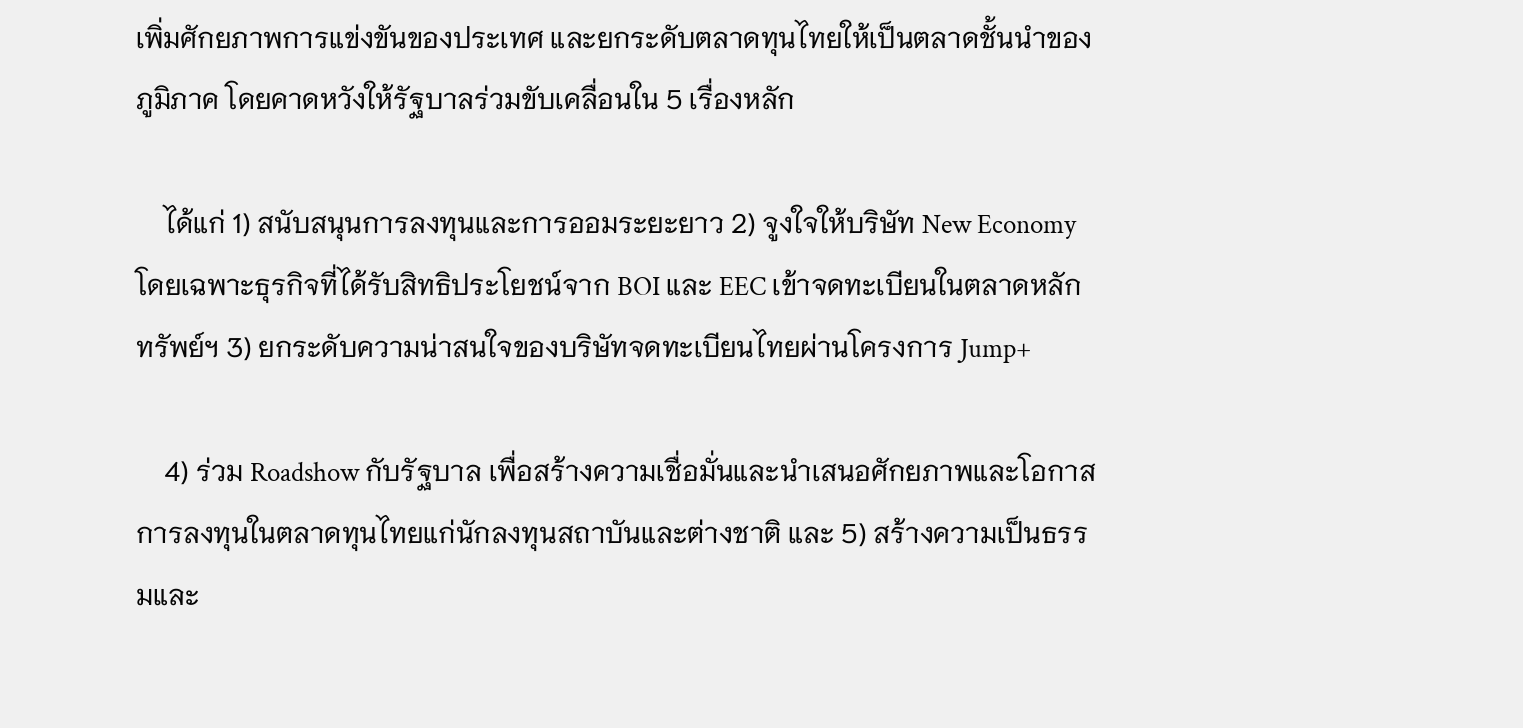เพิ่มศักยภาพการแข่งขันของประเทศ และยกระดับตลาดทุนไทยให้เป็นตลาดชั้นนำของภูมิภาค โดยคาดหวังให้รัฐบาลร่วมขับเคลื่อนใน 5 เรื่องหลัก

    ได้แก่ 1) สนับสนุนการลงทุนและการออมระยะยาว 2) จูงใจให้บริษัท New Economy โดยเฉพาะธุรกิจที่ได้รับสิทธิประโยชน์จาก BOI และ EEC เข้าจดทะเบียนในตลาดหลักทรัพย์ฯ 3) ยกระดับความน่าสนใจของบริษัทจดทะเบียนไทยผ่านโครงการ Jump+

    4) ร่วม Roadshow กับรัฐบาล เพื่อสร้างความเชื่อมั่นและนำเสนอศักยภาพและโอกาสการลงทุนในตลาดทุนไทยแก่นักลงทุนสถาบันและต่างชาติ และ 5) สร้างความเป็นธรรมและ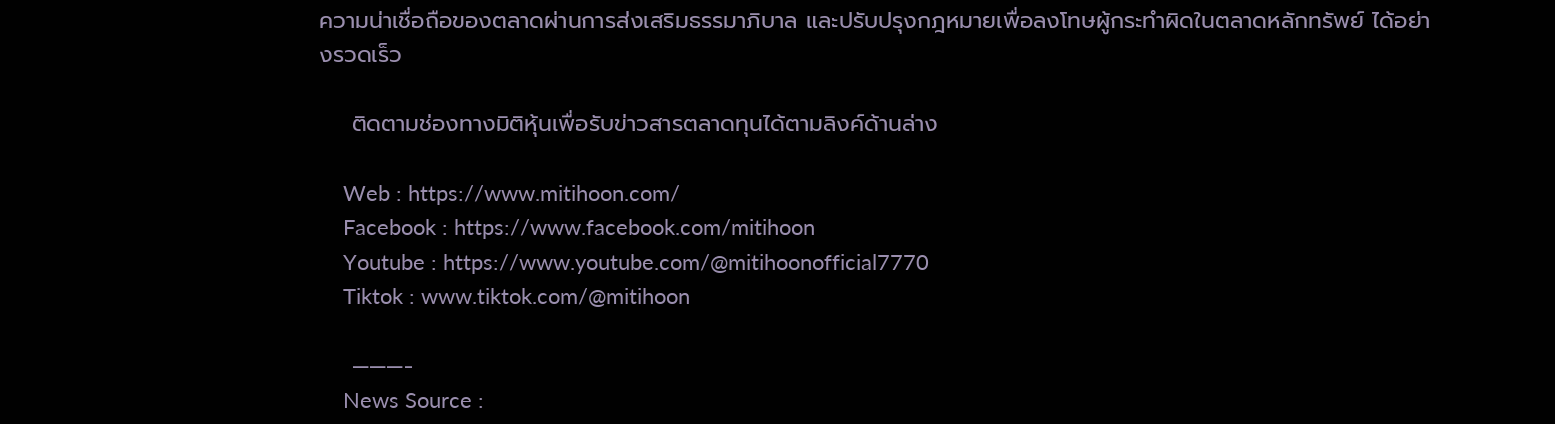ความน่าเชื่อถือของตลาดผ่านการส่งเสริมธรรมาภิบาล และปรับปรุงกฎหมายเพื่อลงโทษผู้กระทำผิดในตลาดหลักทรัพย์ ได้อย่างรวดเร็ว

    ติดตามช่องทางมิติหุ้นเพื่อรับข่าวสารตลาดทุนได้ตามลิงค์ด้านล่าง

    Web : https://www.mitihoon.com/
    Facebook : https://www.facebook.com/mitihoon
    Youtube : https://www.youtube.com/@mitihoonofficial7770
    Tiktok : www.tiktok.com/@mitihoon

    ———-
    News Source :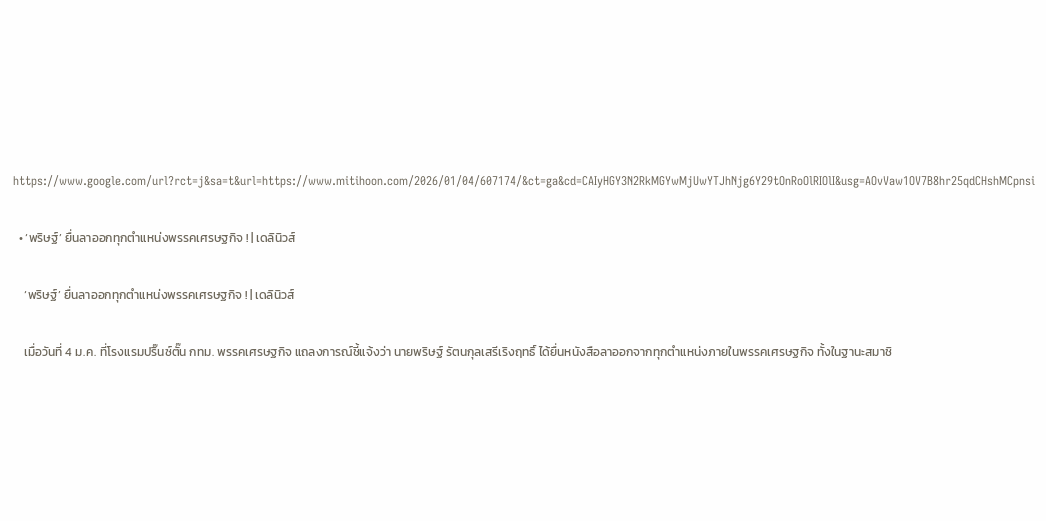https://www.google.com/url?rct=j&sa=t&url=https://www.mitihoon.com/2026/01/04/607174/&ct=ga&cd=CAIyHGY3N2RkMGYwMjUwYTJhNjg6Y29tOnRoOlRIOlI&usg=AOvVaw1OV7B8hr25qdCHshMCpnsi

  • ‘พริษฐ์’ ยื่นลาออกทุกตำแหน่งพรรคเศรษฐกิจ ! | เดลินิวส์

    ‘พริษฐ์’ ยื่นลาออกทุกตำแหน่งพรรคเศรษฐกิจ ! | เดลินิวส์

    เมื่อวันที่ 4 ม.ค. ที่โรงแรมปริ๊นซ์ตั๊น กทม. พรรคเศรษฐกิจ แถลงการณ์ชี้แจ้งว่า นายพริษฐ์ รัตนกุลเสรีเริงฤทธิ์ ได้ยื่นหนังสือลาออกจากทุกตำแหน่งภายในพรรคเศรษฐกิจ ทั้งในฐานะสมาชิ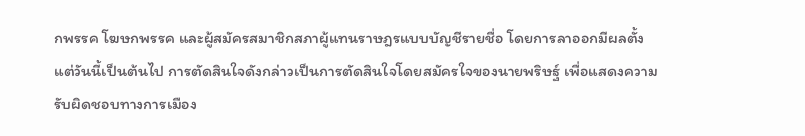กพรรค โฆษกพรรค และผู้สมัครสมาชิกสภาผู้แทนราษฎรแบบบัญชีรายชื่อ โดยการลาออกมีผลตั้งแต่วันนี้เป็นต้นไป การตัดสินใจดังกล่าวเป็นการตัดสินใจโดยสมัครใจของนายพริษฐ์ เพื่อแสดงความรับผิดชอบทางการเมือง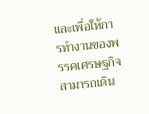และเพื่อให้การทำงานของพรรคเศรษฐกิจสามารถเดิน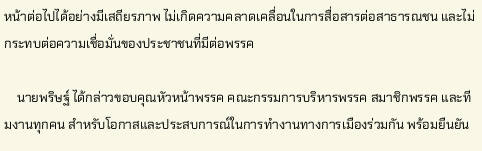หน้าต่อไปได้อย่างมีเสถียรภาพ ไม่เกิดความคลาดเคลื่อนในการสื่อสารต่อสาธารณชน และไม่กระทบต่อความเชื่อมั่นของประชาชนที่มีต่อพรรค

    นายพริษฐ์ ได้กล่าวขอบคุณหัวหน้าพรรค คณะกรรมการบริหารพรรค สมาชิกพรรค และทีมงานทุกคน สำหรับโอกาสและประสบการณ์ในการทำงานทางการเมืองร่วมกัน พร้อมยืนยัน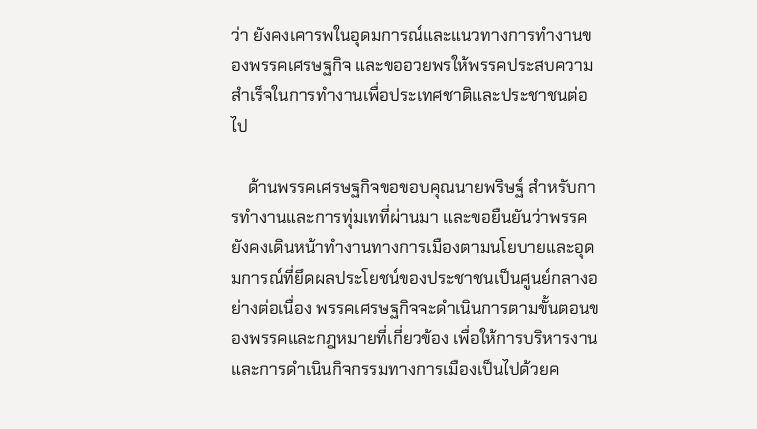ว่า ยังคงเคารพในอุดมการณ์และแนวทางการทำงานของพรรคเศรษฐกิจ และขออวยพรให้พรรคประสบความสำเร็จในการทำงานเพื่อประเทศชาติและประชาชนต่อไป

    ด้านพรรคเศรษฐกิจขอขอบคุณนายพริษฐ์ สำหรับการทำงานและการทุ่มเทที่ผ่านมา และขอยืนยันว่าพรรคยังคงเดินหน้าทำงานทางการเมืองตามนโยบายและอุดมการณ์ที่ยึดผลประโยชน์ของประชาชนเป็นศูนย์กลางอย่างต่อเนื่อง พรรคเศรษฐกิจจะดำเนินการตามขั้นตอนของพรรคและกฎหมายที่เกี่ยวข้อง เพื่อให้การบริหารงานและการดำเนินกิจกรรมทางการเมืองเป็นไปด้วยค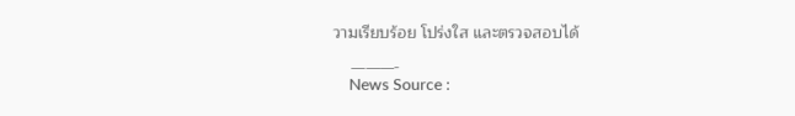วามเรียบร้อย โปร่งใส และตรวจสอบได้

    ———-
    News Source :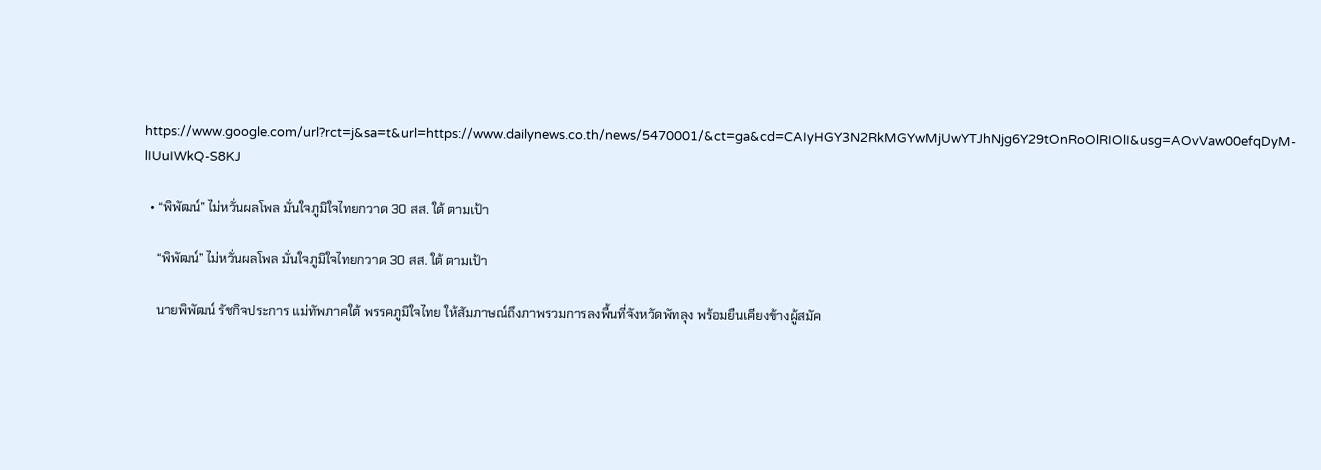https://www.google.com/url?rct=j&sa=t&url=https://www.dailynews.co.th/news/5470001/&ct=ga&cd=CAIyHGY3N2RkMGYwMjUwYTJhNjg6Y29tOnRoOlRIOlI&usg=AOvVaw00efqDyM-lIUuIWkQ-S8KJ

  • “พิพัฒน์” ไม่หวั่นผลโพล มั่นใจภูมิใจไทยกวาด 30 สส. ใต้ ตามเป้า

    “พิพัฒน์” ไม่หวั่นผลโพล มั่นใจภูมิใจไทยกวาด 30 สส. ใต้ ตามเป้า

    นายพิพัฒน์ รัชกิจประการ แม่ทัพภาคใต้ พรรคภูมิใจไทย ให้สัมภาษณ์ถึงภาพรวมการลงพื้นที่จังหวัดพัทลุง พร้อมยืนเคียงข้างผู้สมัค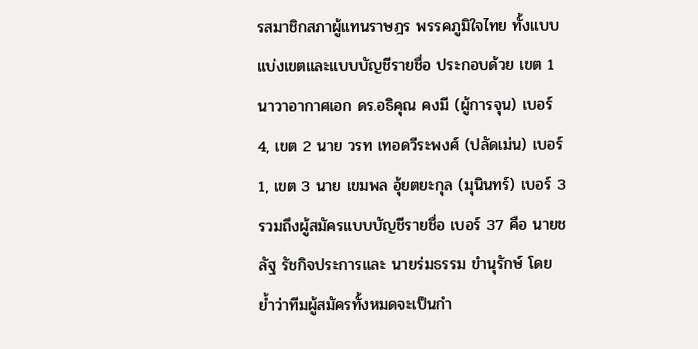รสมาชิกสภาผู้แทนราษฎร พรรคภูมิใจไทย ทั้งแบบแบ่งเขตและแบบบัญชีรายชื่อ ประกอบด้วย เขต 1 นาวาอากาศเอก ดร.อธิคุณ คงมี (ผู้การจุน) เบอร์ 4, เขต 2 นาย วรท เทอดวีระพงศ์ (ปลัดเม่น) เบอร์ 1, เขต 3 นาย เขมพล อุ้ยตยะกุล (มุนินทร์) เบอร์ 3 รวมถึงผู้สมัครแบบบัญชีรายชื่อ เบอร์ 37 คือ นายชลัฐ รัชกิจประการและ นายร่มธรรม ขำนุรักษ์ โดยย้ำว่าทีมผู้สมัครทั้งหมดจะเป็นกำ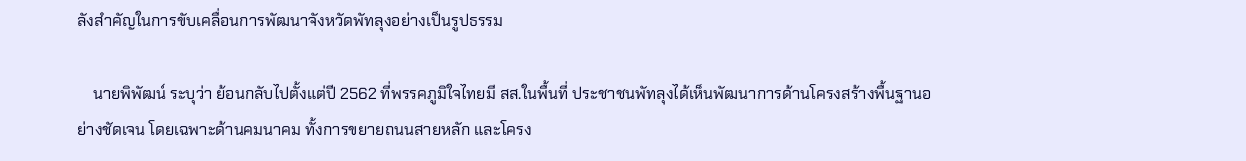ลังสำคัญในการขับเคลื่อนการพัฒนาจังหวัดพัทลุงอย่างเป็นรูปธรรม

    นายพิพัฒน์ ระบุว่า ย้อนกลับไปตั้งแต่ปี 2562 ที่พรรคภูมิใจไทยมี สส.ในพื้นที่ ประชาชนพัทลุงได้เห็นพัฒนาการด้านโครงสร้างพื้นฐานอย่างชัดเจน โดยเฉพาะด้านคมนาคม ทั้งการขยายถนนสายหลัก และโครง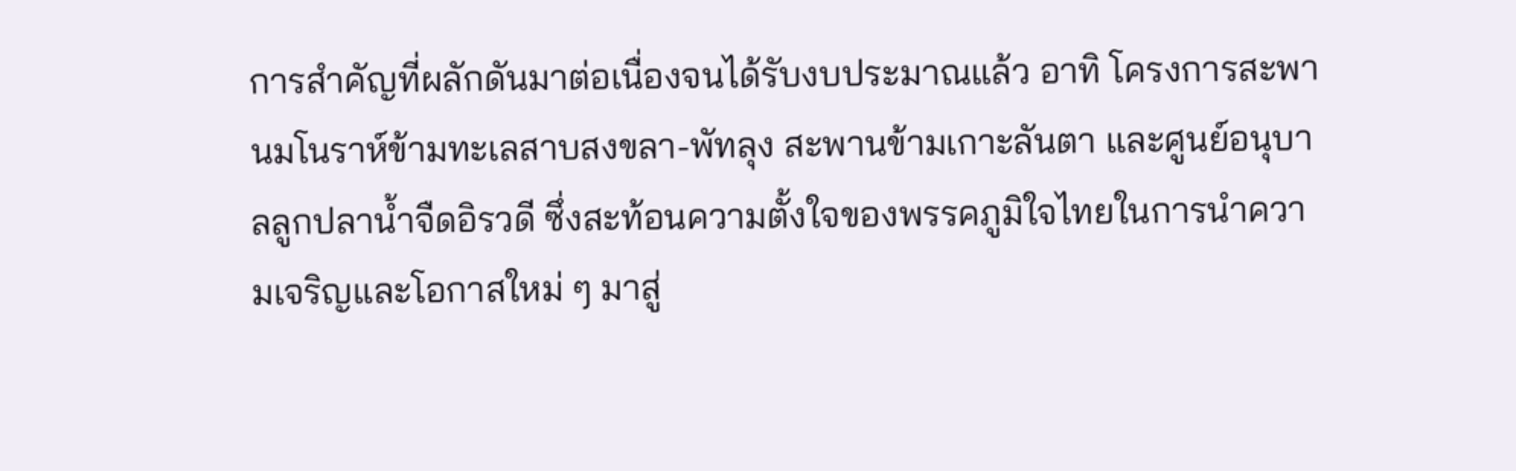การสำคัญที่ผลักดันมาต่อเนื่องจนได้รับงบประมาณแล้ว อาทิ โครงการสะพานมโนราห์ข้ามทะเลสาบสงขลา-พัทลุง สะพานข้ามเกาะลันตา และศูนย์อนุบาลลูกปลาน้ำจืดอิรวดี ซึ่งสะท้อนความตั้งใจของพรรคภูมิใจไทยในการนำความเจริญและโอกาสใหม่ ๆ มาสู่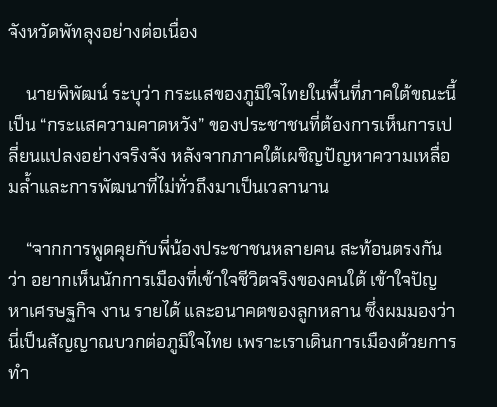จังหวัดพัทลุงอย่างต่อเนื่อง

    นายพิพัฒน์ ระบุว่า กระแสของภูมิใจไทยในพื้นที่ภาคใต้ขณะนี้ เป็น “กระแสความคาดหวัง” ของประชาชนที่ต้องการเห็นการเปลี่ยนแปลงอย่างจริงจัง หลังจากภาคใต้เผชิญปัญหาความเหลื่อมล้ำและการพัฒนาที่ไม่ทั่วถึงมาเป็นเวลานาน

    “จากการพูดคุยกับพี่น้องประชาชนหลายคน สะท้อนตรงกันว่า อยากเห็นนักการเมืองที่เข้าใจชีวิตจริงของคนใต้ เข้าใจปัญหาเศรษฐกิจ งาน รายได้ และอนาคตของลูกหลาน ซึ่งผมมองว่านี่เป็นสัญญาณบวกต่อภูมิใจไทย เพราะเราเดินการเมืองด้วยการทำ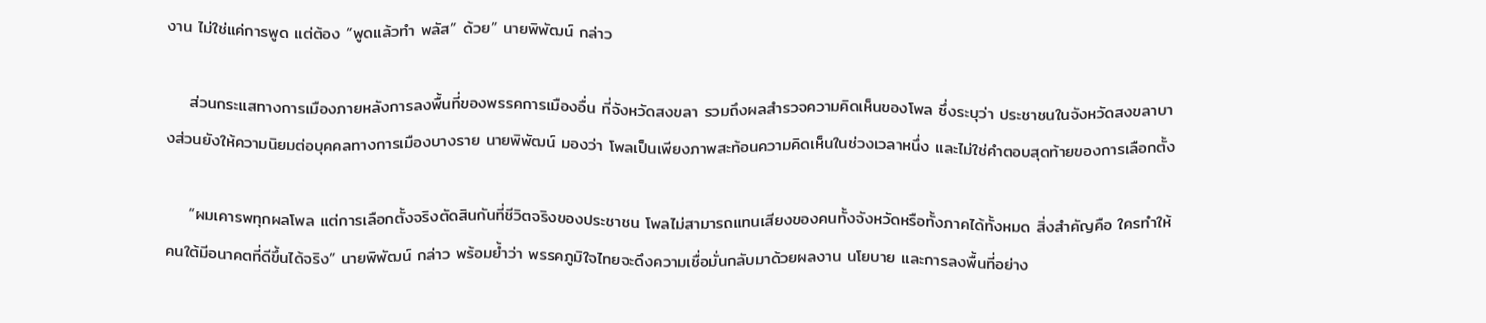งาน ไม่ใช่แค่การพูด แต่ต้อง “พูดแล้วทำ พลัส” ด้วย” นายพิพัฒน์ กล่าว

    ส่วนกระแสทางการเมืองภายหลังการลงพื้นที่ของพรรคการเมืองอื่น ที่จังหวัดสงขลา รวมถึงผลสำรวจความคิดเห็นของโพล ซึ่งระบุว่า ประชาชนในจังหวัดสงขลาบางส่วนยังให้ความนิยมต่อบุคคลทางการเมืองบางราย นายพิพัฒน์ มองว่า โพลเป็นเพียงภาพสะท้อนความคิดเห็นในช่วงเวลาหนึ่ง และไม่ใช่คำตอบสุดท้ายของการเลือกตั้ง

    “ผมเคารพทุกผลโพล แต่การเลือกตั้งจริงตัดสินกันที่ชีวิตจริงของประชาชน โพลไม่สามารถแทนเสียงของคนทั้งจังหวัดหรือทั้งภาคได้ทั้งหมด สิ่งสำคัญคือ ใครทำให้คนใต้มีอนาคตที่ดีขึ้นได้จริง” นายพิพัฒน์ กล่าว พร้อมย้ำว่า พรรคภูมิใจไทยจะดึงความเชื่อมั่นกลับมาด้วยผลงาน นโยบาย และการลงพื้นที่อย่าง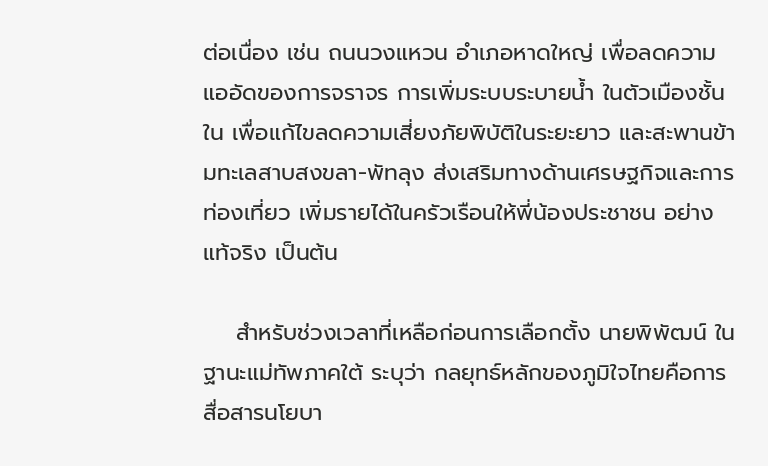ต่อเนื่อง เช่น ถนนวงแหวน อำเภอหาดใหญ่ เพื่อลดความแออัดของการจราจร การเพิ่มระบบระบายน้ำ ในตัวเมืองชั้นใน เพื่อแก้ไขลดความเสี่ยงภัยพิบัติในระยะยาว และสะพานข้ามทะเลสาบสงขลา-พัทลุง ส่งเสริมทางด้านเศรษฐกิจและการท่องเที่ยว เพิ่มรายได้ในครัวเรือนให้พี่น้องประชาชน อย่างแท้จริง เป็นต้น

    สำหรับช่วงเวลาที่เหลือก่อนการเลือกตั้ง นายพิพัฒน์ ในฐานะแม่ทัพภาคใต้ ระบุว่า กลยุทธ์หลักของภูมิใจไทยคือการสื่อสารนโยบา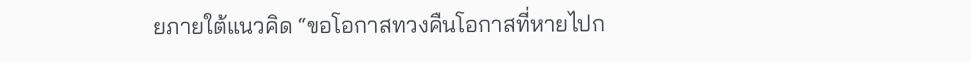ยภายใต้แนวคิด “ขอโอกาสทวงคืนโอกาสที่หายไปก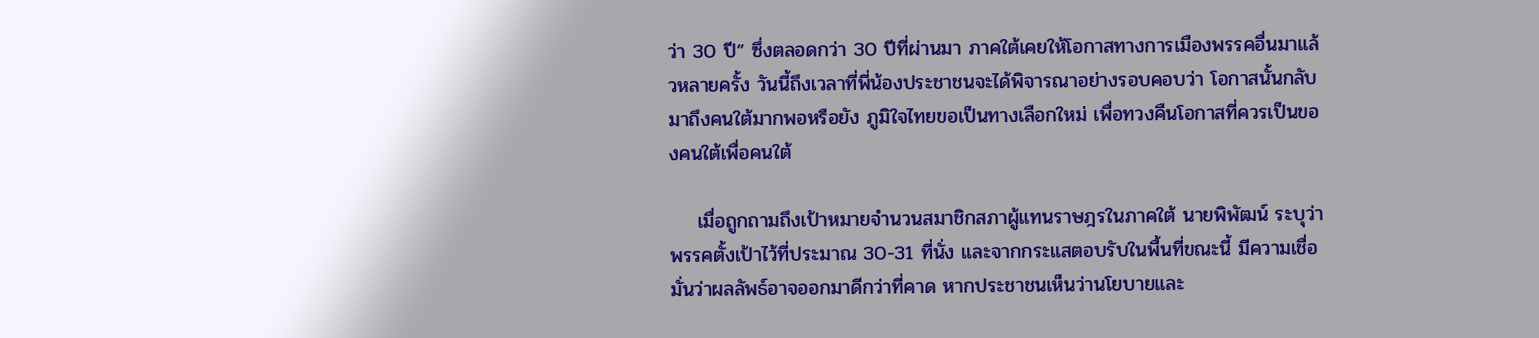ว่า 30 ปี” ซึ่งตลอดกว่า 30 ปีที่ผ่านมา ภาคใต้เคยให้โอกาสทางการเมืองพรรคอื่นมาแล้วหลายครั้ง วันนี้ถึงเวลาที่พี่น้องประชาชนจะได้พิจารณาอย่างรอบคอบว่า โอกาสนั้นกลับมาถึงคนใต้มากพอหรือยัง ภูมิใจไทยขอเป็นทางเลือกใหม่ เพื่อทวงคืนโอกาสที่ควรเป็นของคนใต้เพื่อคนใต้

    เมื่อถูกถามถึงเป้าหมายจำนวนสมาชิกสภาผู้แทนราษฎรในภาคใต้ นายพิพัฒน์ ระบุว่า พรรคตั้งเป้าไว้ที่ประมาณ 30-31 ที่นั่ง และจากกระแสตอบรับในพื้นที่ขณะนี้ มีความเชื่อมั่นว่าผลลัพธ์อาจออกมาดีกว่าที่คาด หากประชาชนเห็นว่านโยบายและ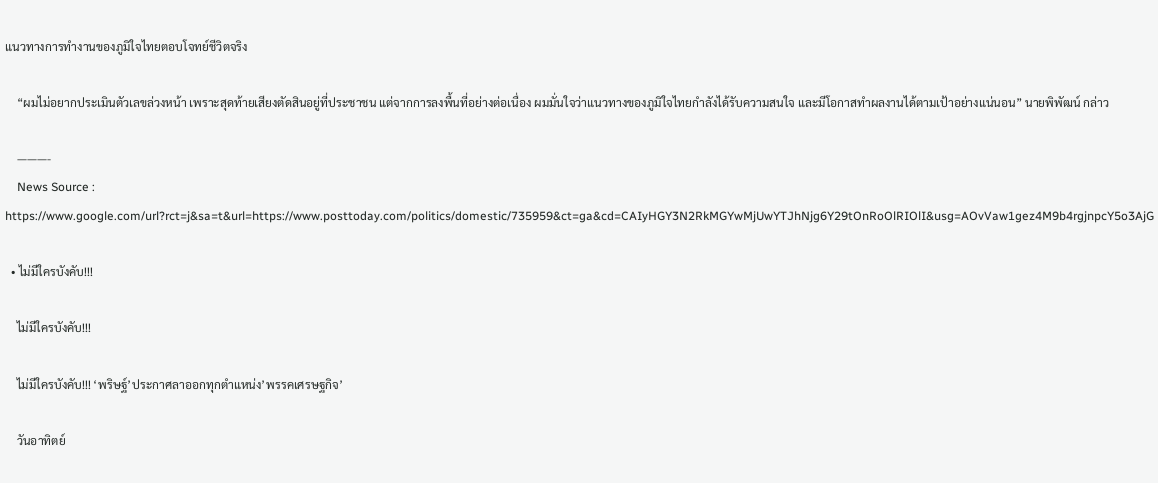แนวทางการทำงานของภูมิใจไทยตอบโจทย์ชีวิตจริง

    “ผมไม่อยากประเมินตัวเลขล่วงหน้า เพราะสุดท้ายเสียงตัดสินอยู่ที่ประชาชน แต่จากการลงพื้นที่อย่างต่อเนื่อง ผมมั่นใจว่าแนวทางของภูมิใจไทยกำลังได้รับความสนใจ และมีโอกาสทำผลงานได้ตามเป้าอย่างแน่นอน” นายพิพัฒน์ กล่าว

    ———-
    News Source : https://www.google.com/url?rct=j&sa=t&url=https://www.posttoday.com/politics/domestic/735959&ct=ga&cd=CAIyHGY3N2RkMGYwMjUwYTJhNjg6Y29tOnRoOlRIOlI&usg=AOvVaw1gez4M9b4rgjnpcY5o3AjG

  • ไม่มีใครบังคับ!!!

    ไม่มีใครบังคับ!!!

    ไม่มีใครบังคับ!!! ‘พริษฐ์’ประกาศลาออกทุกตำแหน่ง’พรรคเศรษฐกิจ’

    วันอาทิตย์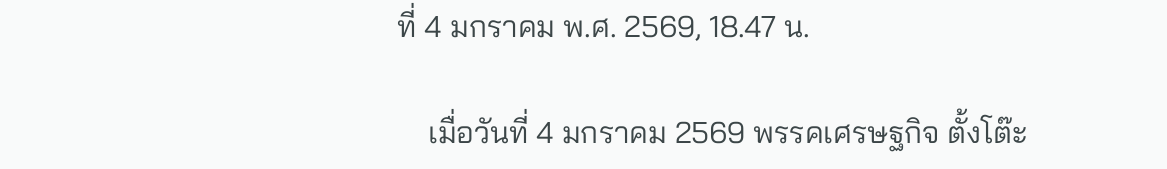ที่ 4 มกราคม พ.ศ. 2569, 18.47 น.

    เมื่อวันที่ 4 มกราคม 2569 พรรคเศรษฐกิจ ตั้งโต๊ะ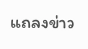แถลงข่าว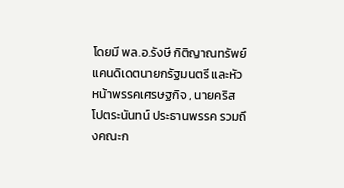โดยมี พล.อ.รังษี กิติญาณทรัพย์ แคนดิเดตนายกรัฐมนตรี และหัวหน้าพรรคเศรษฐกิจ , นายคริส โปตระนันทน์ ประธานพรรค รวมถึงคณะก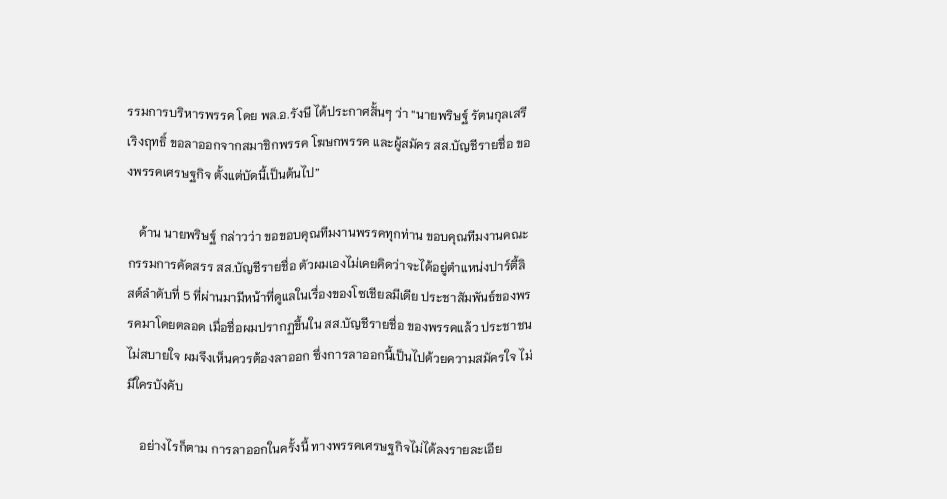รรมการบริหารพรรค โดย พล.อ.รังษี ได้ประกาศสั้นๆ ว่า “นายพริษฐ์ รัตนกุลเสรีเริงฤทธิ์ ขอลาออกจากสมาชิกพรรค โฆษกพรรค และผู้สมัคร สส.บัญชีรายชื่อ ของพรรคเศรษฐกิจ ตั้งแต่บัดนี้เป็นต้นไป”

    ด้าน นายพริษฐ์ กล่าวว่า ขอขอบคุณทีมงานพรรคทุกท่าน ขอบคุณทีมงานคณะกรรมการคัดสรร สส.บัญชีรายชื่อ ตัวผมเองไม่เคยคิดว่าจะได้อยู่ตำแหน่งปาร์ตี้ลิสต์ลำดับที่ 5 ที่ผ่านมามีหน้าที่ดูแลในเรื่องของโซเชียลมีเดีย ประชาสัมพันธ์ของพรรคมาโดยตลอด เมื่อชื่อผมปรากฏขึ้นใน สส.บัญชีรายชื่อ ของพรรคแล้ว ประชาชนไม่สบายใจ ผมจึงเห็นควรต้องลาออก ซึ่งการลาออกนี้เป็นไปด้วยความสมัครใจ ไม่มีใครบังคับ

    อย่างไรก็ตาม การลาออกในครั้งนี้ ทางพรรคเศรษฐกิจไม่ได้ลงรายละเอีย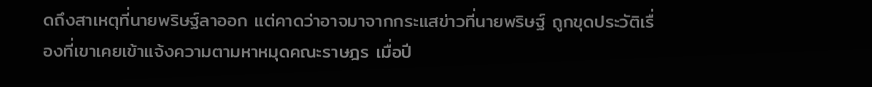ดถึงสาเหตุที่นายพริษฐ์ลาออก แต่คาดว่าอาจมาจากกระแสข่าวที่นายพริษฐ์ ถูกขุดประวัติเรื่องที่เขาเคยเข้าแจ้งความตามหาหมุดคณะราษฎร เมื่อปี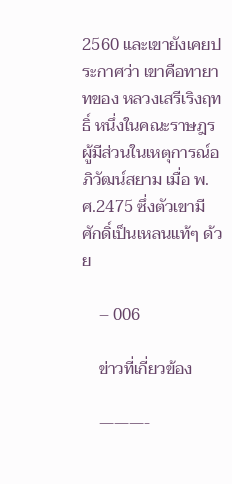2560 และเขายังเคยประกาศว่า เขาคือทายาทของ หลวงเสรีเริงฤทธิ์ หนึ่งในคณะราษฎร ผู้มีส่วนในเหตุการณ์อภิวัฒน์สยาม เมื่อ พ.ศ.2475 ซึ่งตัวเขามีศักดิ์เป็นเหลนแท้ๆ ด้วย

    – 006

    ข่าวที่เกี่ยวข้อง

    ———-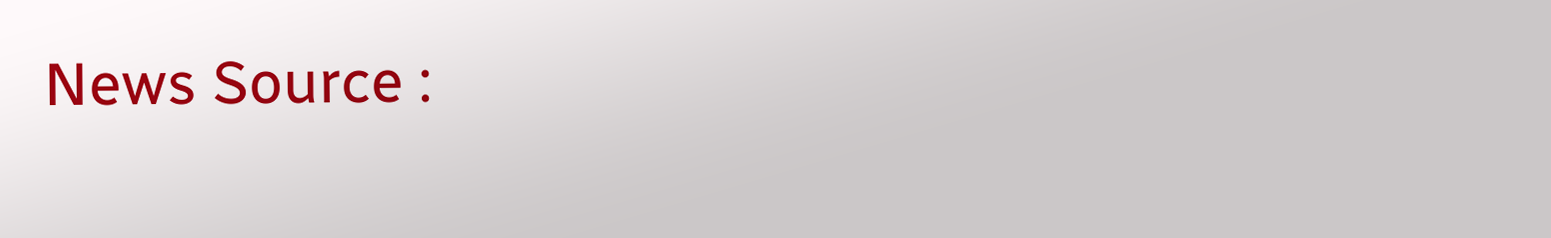News Source :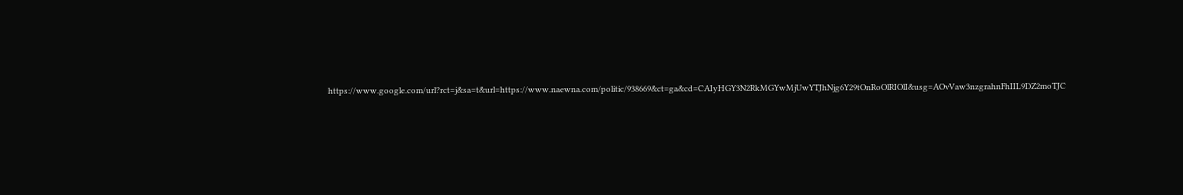https://www.google.com/url?rct=j&sa=t&url=https://www.naewna.com/politic/938669&ct=ga&cd=CAIyHGY3N2RkMGYwMjUwYTJhNjg6Y29tOnRoOlRIOlI&usg=AOvVaw3nzgrahnFhIIL9DZ2moTJC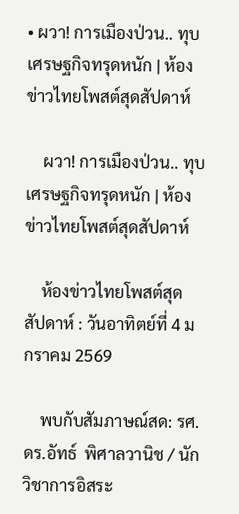• ผวา! การเมืองป่วน.. ทุบเศรษฐกิจทรุดหนัก | ห้องข่าวไทยโพสต์สุดสัปดาห์

    ผวา! การเมืองป่วน.. ทุบเศรษฐกิจทรุดหนัก | ห้องข่าวไทยโพสต์สุดสัปดาห์

    ห้องข่าวไทยโพสต์สุดสัปดาห์ : วันอาทิตย์ที่ 4 มกราคม 2569

    พบกับสัมภาษณ์สด: รศ.ดร.อัทธ์  พิศาลวานิช / นักวิชาการอิสระ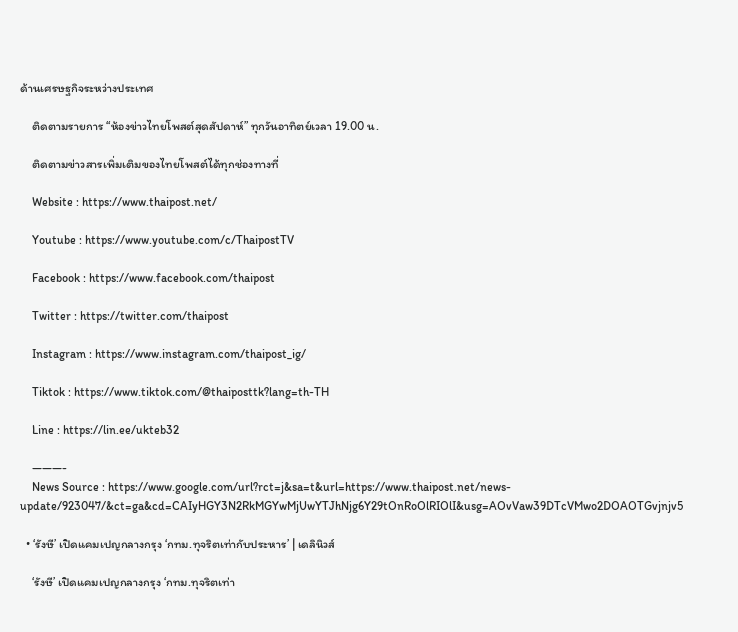ด้านเศรษฐกิจระหว่างประเทศ

    ติดตามรายการ “ห้องข่าวไทยโพสต์สุดสัปดาห์” ทุกวันอาทิตย์เวลา 19.00 น.

    ติดตามข่าวสารเพิ่มเติมของไทยโพสต์ได้ทุกช่องทางที่

    Website : https://www.thaipost.net/

    Youtube : https://www.youtube.com/c/ThaipostTV

    Facebook : https://www.facebook.com/thaipost

    Twitter : https://twitter.com/thaipost

    Instagram : https://www.instagram.com/thaipost_ig/

    Tiktok : https://www.tiktok.com/@thaiposttk?lang=th-TH

    Line : https://lin.ee/ukteb32

    ———-
    News Source : https://www.google.com/url?rct=j&sa=t&url=https://www.thaipost.net/news-update/923047/&ct=ga&cd=CAIyHGY3N2RkMGYwMjUwYTJhNjg6Y29tOnRoOlRIOlI&usg=AOvVaw39DTcVMwo2DOAOTGvjnjv5

  • ‘รังษี’ เปิดแคมเปญกลางกรุง ‘กทม.ทุจริตเท่ากับประหาร’ | เดลินิวส์

    ‘รังษี’ เปิดแคมเปญกลางกรุง ‘กทม.ทุจริตเท่า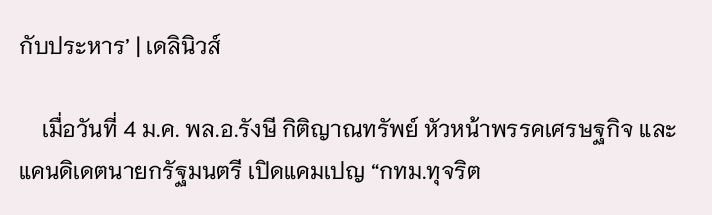กับประหาร’ | เดลินิวส์

    เมื่อวันที่ 4 ม.ค. พล.อ.รังษี กิติญาณทรัพย์ หัวหน้าพรรคเศรษฐกิจ และแคนดิเดตนายกรัฐมนตรี เปิดแคมเปญ “กทม.ทุจริต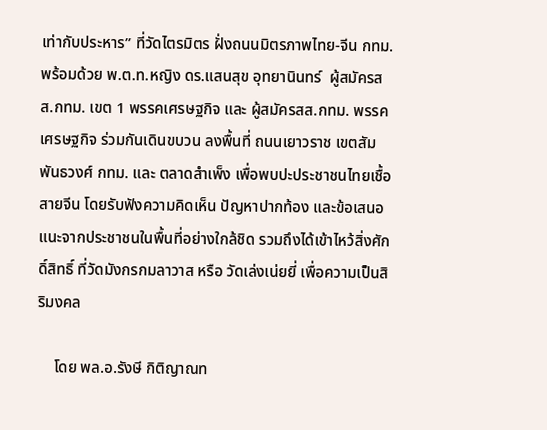เท่ากับประหาร” ที่วัดไตรมิตร ฝั่งถนนมิตรภาพไทย-จีน กทม. พร้อมด้วย พ.ต.ท.หญิง ดร.แสนสุข อุทยานินทร์  ผู้สมัครสส.กทม. เขต 1 พรรคเศรษฐกิจ และ ผู้สมัครสส.กทม. พรรคเศรษฐกิจ ร่วมกันเดินขบวน ลงพื้นที่ ถนนเยาวราช เขตสัมพันธวงศ์ กทม. และ ตลาดสำเพ็ง เพื่อพบปะประชาชนไทยเชื้อสายจีน โดยรับฟังความคิดเห็น ปัญหาปากท้อง และข้อเสนอแนะจากประชาชนในพื้นที่อย่างใกล้ชิด รวมถึงได้เข้าไหว้สิ่งศักดิ์สิทธิ์ ที่วัดมังกรกมลาวาส หรือ วัดเล่งเน่ยยี่ เพื่อความเป็นสิริมงคล

    โดย พล.อ.รังษี กิติญาณท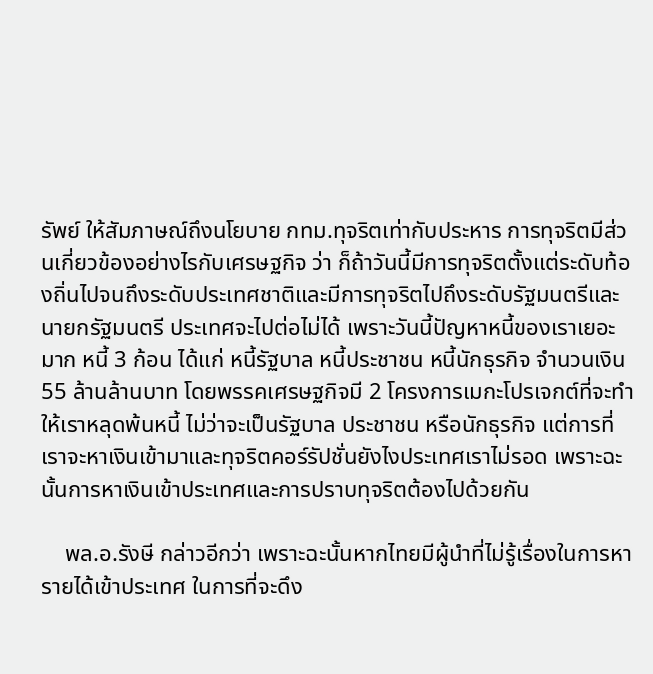รัพย์ ให้สัมภาษณ์ถึงนโยบาย กทม.ทุจริตเท่ากับประหาร การทุจริตมีส่วนเกี่ยวข้องอย่างไรกับเศรษฐกิจ ว่า ก็ถ้าวันนี้มีการทุจริตตั้งแต่ระดับท้องถิ่นไปจนถึงระดับประเทศชาติและมีการทุจริตไปถึงระดับรัฐมนตรีและนายกรัฐมนตรี ประเทศจะไปต่อไม่ได้ เพราะวันนี้ปัญหาหนี้ของเราเยอะมาก หนี้ 3 ก้อน ได้แก่ หนี้รัฐบาล หนี้ประชาชน หนี้นักธุรกิจ จำนวนเงิน 55 ล้านล้านบาท โดยพรรคเศรษฐกิจมี 2 โครงการเมกะโปรเจกต์ที่จะทำให้เราหลุดพ้นหนี้ ไม่ว่าจะเป็นรัฐบาล ประชาชน หรือนักธุรกิจ แต่การที่เราจะหาเงินเข้ามาและทุจริตคอร์รัปชั่นยังไงประเทศเราไม่รอด เพราะฉะนั้นการหาเงินเข้าประเทศและการปราบทุจริตต้องไปด้วยกัน

    พล.อ.รังษี กล่าวอีกว่า เพราะฉะนั้นหากไทยมีผู้นำที่ไม่รู้เรื่องในการหารายได้เข้าประเทศ ในการที่จะดึง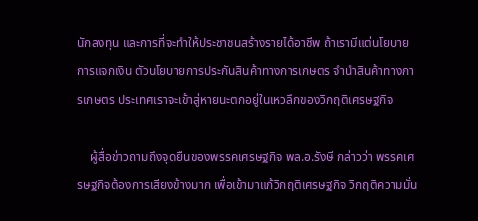นักลงทุน และการที่จะทำให้ประชาชนสร้างรายได้อาชีพ ถ้าเรามีแต่นโยบายการแจกเงิน ตัวนโยบายการประกันสินค้าทางการเกษตร จำนำสินค้าทางการเกษตร ประเทศเราจะเข้าสู่หายนะตกอยู่ในเหวลึกของวิกฤติเศรษฐกิจ

    ผู้สื่อข่าวถามถึงจุดยืนของพรรคเศรษฐกิจ พล.อ.รังษี กล่าวว่า พรรคเศรษฐกิจต้องการเสียงข้างมาก เพื่อเข้ามาแก้วิกฤติเศรษฐกิจ วิกฤติความมั่น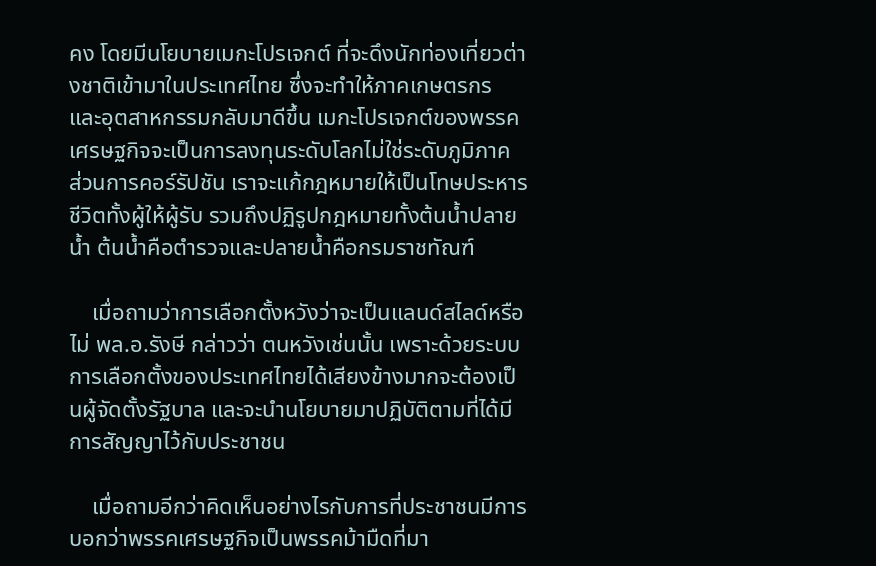คง โดยมีนโยบายเมกะโปรเจกต์ ที่จะดึงนักท่องเที่ยวต่างชาติเข้ามาในประเทศไทย ซึ่งจะทำให้ภาคเกษตรกร และอุตสาหกรรมกลับมาดีขึ้น เมกะโปรเจกต์ของพรรคเศรษฐกิจจะเป็นการลงทุนระดับโลกไม่ใช่ระดับภูมิภาค ส่วนการคอร์รัปชัน เราจะแก้กฎหมายให้เป็นโทษประหารชีวิตทั้งผู้ให้ผู้รับ รวมถึงปฏิรูปกฎหมายทั้งต้นน้ำปลายน้ำ ต้นน้ำคือตำรวจและปลายน้ำคือกรมราชทัณฑ์

    เมื่อถามว่าการเลือกตั้งหวังว่าจะเป็นแลนด์สไลด์หรือไม่ พล.อ.รังษี กล่าวว่า ตนหวังเช่นนั้น เพราะด้วยระบบการเลือกตั้งของประเทศไทยได้เสียงข้างมากจะต้องเป็นผู้จัดตั้งรัฐบาล และจะนำนโยบายมาปฏิบัติตามที่ได้มีการสัญญาไว้กับประชาชน

    เมื่อถามอีกว่าคิดเห็นอย่างไรกับการที่ประชาชนมีการบอกว่าพรรคเศรษฐกิจเป็นพรรคม้ามืดที่มา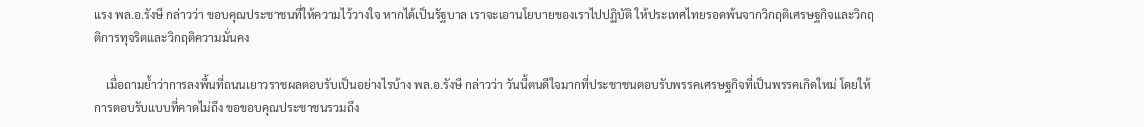แรง พล.อ.รังษี กล่าวว่า ขอบคุณประชาชนที่ให้ความไว้วางใจ หากได้เป็นรัฐบาล เราจะเอานโยบายของเราไปปฏิบัติ ให้ประเทศไทยรอดพ้นจากวิกฤติเศรษฐกิจและวิกฤติการทุจริตและวิกฤติความมั่นคง

    เมื่อถามย้ำว่าการลงพื้นที่ถนนเยาวราชผลตอบรับเป็นอย่างไรบ้าง พล.อ.รังษี กล่าวว่า วันนี้ตนดีใจมากที่ประชาชนตอบรับพรรคเศรษฐกิจที่เป็นพรรคเกิดใหม่ โดยให้การตอบรับแบบที่คาดไม่ถึง ขอขอบคุณประชาชนรวมถึง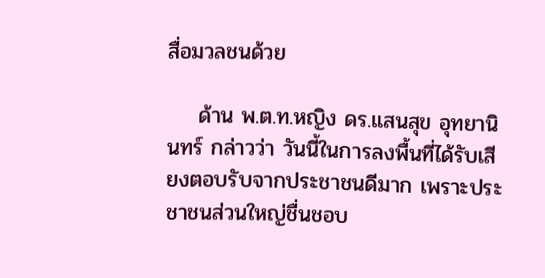สื่อมวลชนด้วย

    ด้าน พ.ต.ท.หญิง ดร.แสนสุข อุทยานินทร์ กล่าวว่า วันนี้ในการลงพื้นที่ได้รับเสียงตอบรับจากประชาชนดีมาก เพราะประชาชนส่วนใหญ่ชื่นชอบ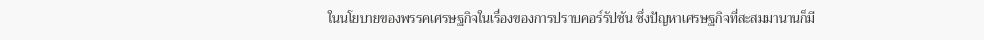ในนโยบายของพรรคเศรษฐกิจในเรื่องของการปราบคอร์รัปชัน ซึ่งปัญหาเศรษฐกิจที่สะสมมานานก็มี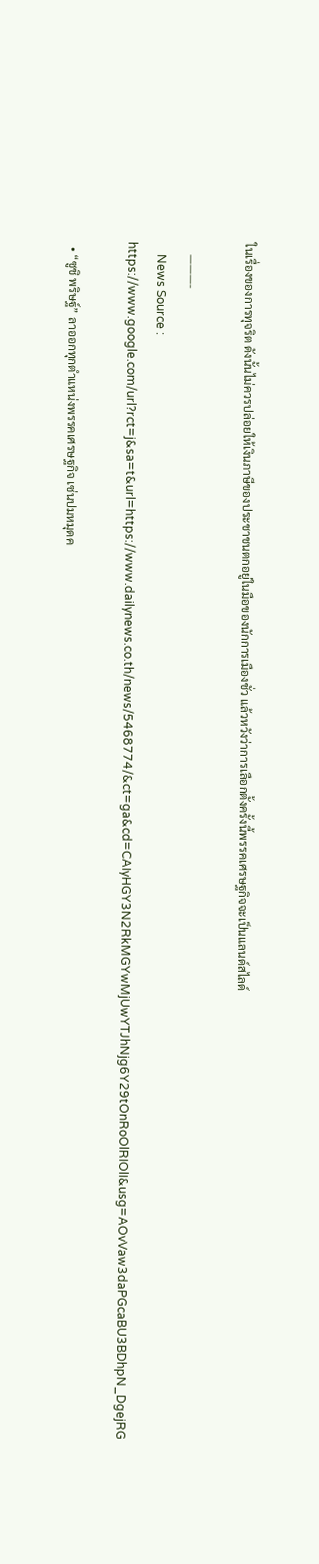ในเรื่องของการทุจริต ดังนั้นไม่ควรปล่อยให้เงินภาษีของประชาชนตกอยู่ในมือของนักการเมืองชั่ว แล้วหวังว่าการเลือกตั้งครั้งนี้พรรคเศรษฐกิจจะเป็นแลนด์สไลด์

    ———-
    News Source : https://www.google.com/url?rct=j&sa=t&url=https://www.dailynews.co.th/news/5468774/&ct=ga&cd=CAIyHGY3N2RkMGYwMjUwYTJhNjg6Y29tOnRoOlRIOlI&usg=AOvVaw3daPGcaBU3BDhpN_DgejRG

  • “ซูชิ พริษฐ์” ลาออกทุกตำแหน่งพรรคเศรษฐกิจ เซ่นปมหมุดค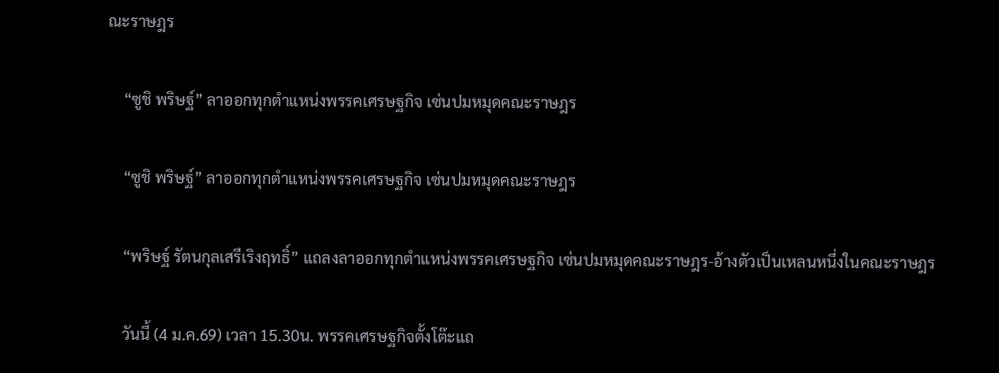ณะราษฎร

    “ซูชิ พริษฐ์” ลาออกทุกตำแหน่งพรรคเศรษฐกิจ เซ่นปมหมุดคณะราษฎร

    “ซูชิ พริษฐ์” ลาออกทุกตำแหน่งพรรคเศรษฐกิจ เซ่นปมหมุดคณะราษฎร

    “พริษฐ์ รัตนกุลเสรีเริงฤทธิ์” แถลงลาออกทุกตำแหน่งพรรคเศรษฐกิจ เซ่นปมหมุดคณะราษฎร-อ้างตัวเป็นเหลนหนึ่งในคณะราษฎร

    วันนี้ (4 ม.ค.69) เวลา 15.30น. พรรคเศรษฐกิจตั้งโต๊ะแถ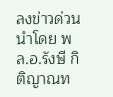ลงข่าวด่วน นำโดย พล.อ.รังษี กิติญาณท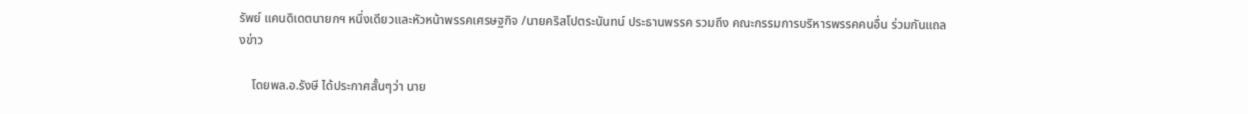รัพย์ แคนดิเดตนายกฯ หนึ่งเดียวและหัวหน้าพรรคเศรษฐกิจ /นายคริสโปตระนันทน์ ประธานพรรค รวมถึง คณะกรรมการบริหารพรรคคนอื่น ร่วมกันแถลงข่าว

    โดยพล.อ.รังษี ได้ประกาศสั้นๆว่า นาย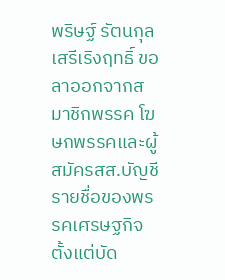พริษฐ์ รัตนกุลเสรีเริงฤทธิ์ ขอลาออกจากสมาชิกพรรค โฆษกพรรคและผู้สมัครสส.บัญชีรายชื่อของพรรคเศรษฐกิจ ตั้งแต่บัด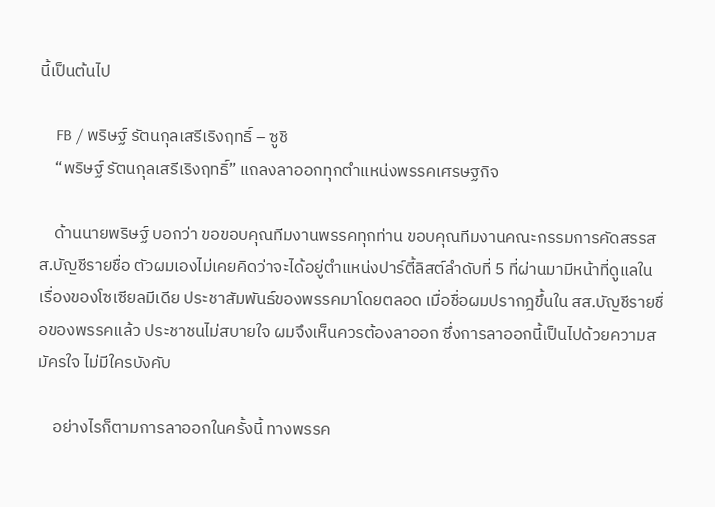นี้เป็นต้นไป

    FB / พริษฐ์ รัตนกุลเสรีเริงฤทธิ์ – ซูชิ
    “พริษฐ์ รัตนกุลเสรีเริงฤทธิ์” แถลงลาออกทุกตำแหน่งพรรคเศรษฐกิจ

    ด้านนายพริษฐ์ บอกว่า ขอขอบคุณทีมงานพรรคทุกท่าน ขอบคุณทีมงานคณะกรรมการคัดสรรสส.บัญชีรายชื่อ ตัวผมเองไม่เคยคิดว่าจะได้อยู่ตำแหน่งปาร์ตี้ลิสต์ลำดับที่ 5 ที่ผ่านมามีหน้าที่ดูแลในเรื่องของโซเซียลมีเดีย ประชาสัมพันธ์ของพรรคมาโดยตลอด เมื่อชื่อผมปรากฎขึ้นใน สส.บัญชีรายชื่อของพรรคแล้ว ประชาชนไม่สบายใจ ผมจึงเห็นควรต้องลาออก ซึ่งการลาออกนี้เป็นไปด้วยความสมัครใจ ไม่มีใครบังคับ

    อย่างไรก็ตามการลาออกในครั้งนี้ ทางพรรค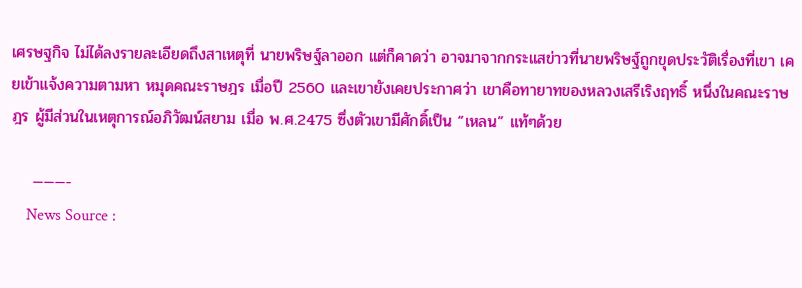เศรษฐกิจ ไม่ได้ลงรายละเอียดถึงสาเหตุที่ นายพริษฐ์ลาออก แต่ก็คาดว่า อาจมาจากกระแสข่าวที่นายพริษฐ์ถูกขุดประวัติเรื่องที่เขา เคยเข้าแจ้งความตามหา หมุดคณะราษฎร เมื่อปี 2560 และเขายังเคยประกาศว่า เขาคือทายาทของหลวงเสรีเริงฤทธิ์ หนึ่งในคณะราษฎร ผู้มีส่วนในเหตุการณ์อภิวัฒน์สยาม เมื่อ พ.ศ.2475 ซึ่งตัวเขามีศักดิ์เป็น “เหลน” แท้ๆด้วย

    ———-
    News Source :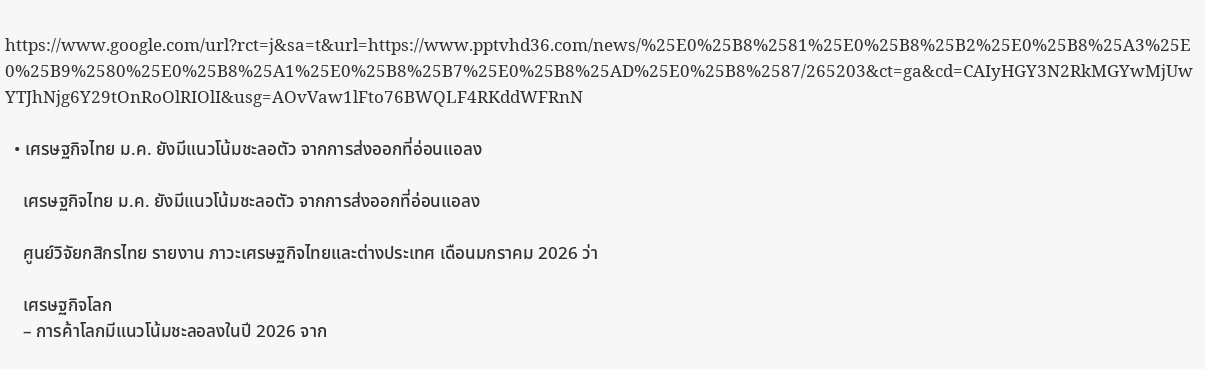https://www.google.com/url?rct=j&sa=t&url=https://www.pptvhd36.com/news/%25E0%25B8%2581%25E0%25B8%25B2%25E0%25B8%25A3%25E0%25B9%2580%25E0%25B8%25A1%25E0%25B8%25B7%25E0%25B8%25AD%25E0%25B8%2587/265203&ct=ga&cd=CAIyHGY3N2RkMGYwMjUwYTJhNjg6Y29tOnRoOlRIOlI&usg=AOvVaw1lFto76BWQLF4RKddWFRnN

  • เศรษฐกิจไทย ม.ค. ยังมีแนวโน้มชะลอตัว จากการส่งออกที่อ่อนแอลง

    เศรษฐกิจไทย ม.ค. ยังมีแนวโน้มชะลอตัว จากการส่งออกที่อ่อนแอลง

    ศูนย์วิจัยกสิกรไทย รายงาน ภาวะเศรษฐกิจไทยและต่างประเทศ เดือนมกราคม 2026 ว่า

    เศรษฐกิจโลก
    – การค้าโลกมีแนวโน้มชะลอลงในปี 2026 จาก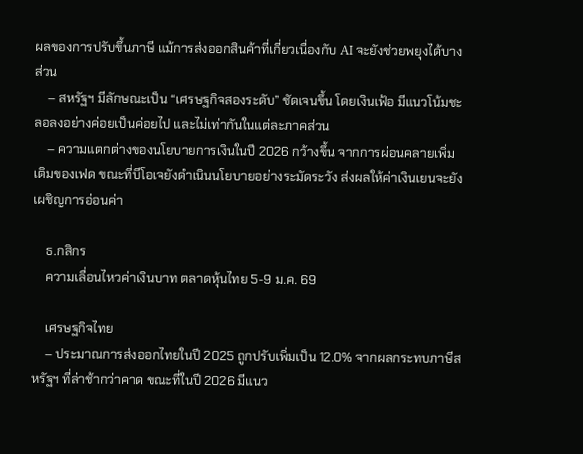ผลของการปรับขึ้นภาษี แม้การส่งออกสินค้าที่เกี่ยวเนื่องกับ AI จะยังช่วยพยุงได้บางส่วน
    – สหรัฐฯ มีลักษณะเป็น “เศรษฐกิจสองระดับ” ชัดเจนขึ้น โดยเงินเฟ้อ มีแนวโน้มชะลอลงอย่างค่อยเป็นค่อยไป และไม่เท่ากันในแต่ละภาคส่วน
    – ความแตกต่างของนโยบายการเงินในปี 2026 กว้างขึ้น จากการผ่อนคลายเพิ่มเติมของเฟด ขณะที่บีโอเจยังดำเนินนโยบายอย่างระมัดระวัง ส่งผลให้ค่าเงินเยนจะยังเผชิญการอ่อนค่า

    ธ.กสิกร
    ความเลื่อนไหวค่าเงินบาท ตลาดหุ้นไทย 5-9 ม.ค. 69

    เศรษฐกิจไทย
    – ประมาณการส่งออกไทยในปี 2025 ถูกปรับเพิ่มเป็น 12.0% จากผลกระทบภาษีสหรัฐฯ ที่ล่าช้ากว่าคาด ขณะที่ในปี 2026 มีแนว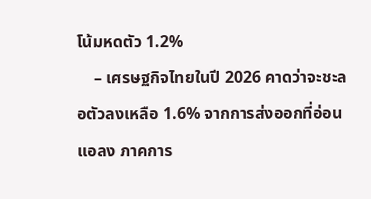โน้มหดตัว 1.2%
    – เศรษฐกิจไทยในปี 2026 คาดว่าจะชะลอตัวลงเหลือ 1.6% จากการส่งออกที่อ่อนแอลง ภาคการ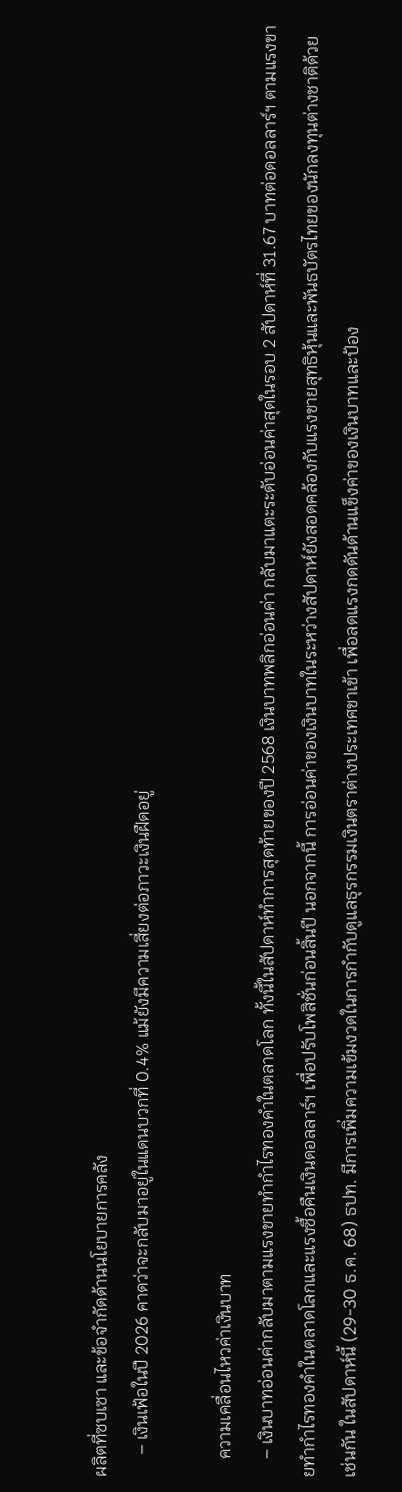ผลิตที่ซบเซา และข้อจำกัดด้านนโยบายการคลัง
     – เงินเฟ้อในปี 2026 คาดว่าจะกลับมาอยู่ในแดนบวกที่ 0.4% แม้ยังมีความเสี่ยงต่อภาวะเงินฝืดอยู่

    ความเคลื่อนไหวค่าเงินบาท
    – เงินบาทอ่อนค่ากลับมาตามแรงขายทำกำไรทองคำในตลาดโลก ทั้งนี้ในสัปดาห์ทำการสุดท้ายของปี 2568 เงินบาทพลิกอ่อนค่า กลับมาแตะระดับอ่อนค่าสุดในรอบ 2 สัปดาห์ที่ 31.67 บาทต่อดอลลาร์ฯ ตามแรงขายทำกำไรทองคำในตลาดโลกและแรงซื้อคืนเงินดอลลาร์ฯ เพื่อปรับโพสิชั่นก่อนสิ้นปี นอกจากนี้ การอ่อนค่าของเงินบาทในระหว่างสัปดาห์ยังสอดคล้องกับแรงขายสุทธิหุ้นและพันธบัตรไทยของนักลงทุนต่างชาติด้วยเช่นกัน ในสัปดาห์นี้ (29-30 ธ.ค. 68) ธปท. มีการเพิ่มความเข้มงวดในการกำกับดูแลธุรกรรมเงินตราต่างประเทศขาเข้า เพื่อลดแรงกดดันด้านแข็งค่าของเงินบาทและป้อง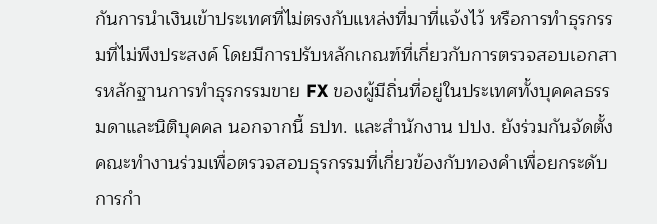กันการนำเงินเข้าประเทศที่ไม่ตรงกับแหล่งที่มาที่แจ้งไว้ หรือการทำธุรกรรมที่ไม่พึงประสงค์ โดยมีการปรับหลักเกณฑ์ที่เกี่ยวกับการตรวจสอบเอกสารหลักฐานการทำธุรกรรมขาย FX ของผู้มีถิ่นที่อยู่ในประเทศทั้งบุคคลธรรมดาและนิติบุคคล นอกจากนี้ ธปท. และสำนักงาน ปปง. ยังร่วมกันจัดตั้งคณะทำงานร่วมเพื่อตรวจสอบธุรกรรมที่เกี่ยวข้องกับทองคำเพื่อยกระดับการกำ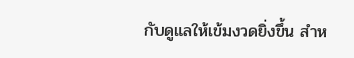กับดูแลให้เข้มงวดยิ่งขึ้น สำห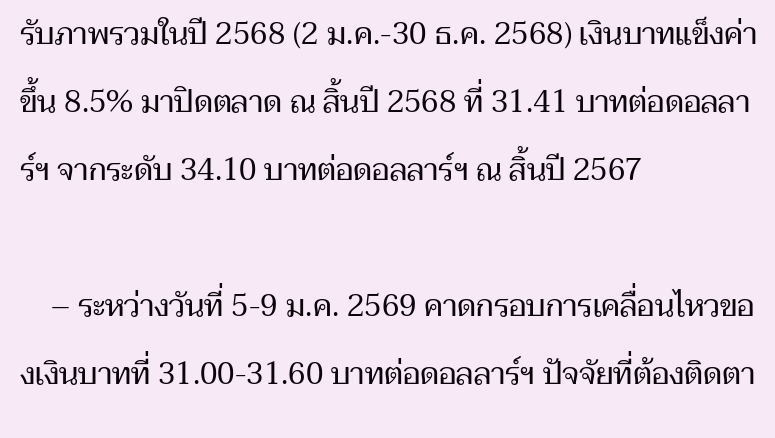รับภาพรวมในปี 2568 (2 ม.ค.-30 ธ.ค. 2568) เงินบาทแข็งค่าขึ้น 8.5% มาปิดตลาด ณ สิ้นปี 2568 ที่ 31.41 บาทต่อดอลลาร์ฯ จากระดับ 34.10 บาทต่อดอลลาร์ฯ ณ สิ้นปี 2567

    – ระหว่างวันที่ 5-9 ม.ค. 2569 คาดกรอบการเคลื่อนไหวของเงินบาทที่ 31.00-31.60 บาทต่อดอลลาร์ฯ ปัจจัยที่ต้องติดตา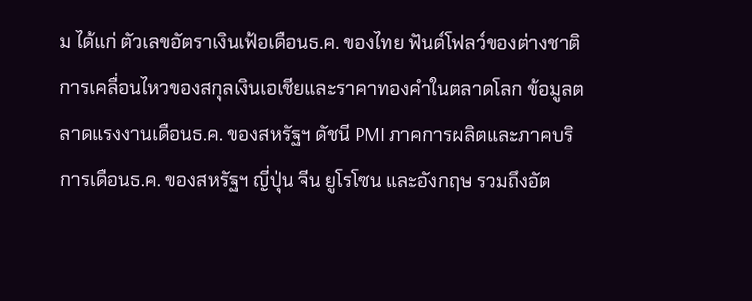ม ได้แก่ ตัวเลขอัตราเงินเฟ้อเดือนธ.ค. ของไทย ฟันด์โฟลว์ของต่างชาติ การเคลื่อนไหวของสกุลเงินเอเชียและราคาทองคำในตลาดโลก ข้อมูลตลาดแรงงานเดือนธ.ค. ของสหรัฐฯ ดัชนี PMI ภาคการผลิตและภาคบริการเดือนธ.ค. ของสหรัฐฯ ญี่ปุ่น จีน ยูโรโซน และอังกฤษ รวมถึงอัต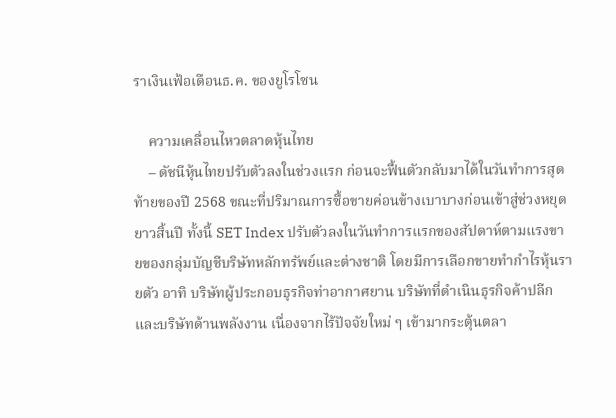ราเงินเฟ้อเดือนธ.ค. ของยูโรโซน

    ความเคลื่อนไหวตลาดหุ้นไทย
    – ดัชนีหุ้นไทยปรับตัวลงในช่วงแรก ก่อนจะฟื้นตัวกลับมาได้ในวันทำการสุดท้ายของปี 2568 ขณะที่ปริมาณการซื้อขายค่อนข้างเบาบางก่อนเข้าสู่ช่วงหยุดยาวสิ้นปี ทั้งนี้ SET Index ปรับตัวลงในวันทำการแรกของสัปดาห์ตามแรงขายของกลุ่มบัญชีบริษัทหลักทรัพย์และต่างชาติ โดยมีการเลือกขายทำกำไรหุ้นรายตัว อาทิ บริษัทผู้ประกอบธุรกิจท่าอากาศยาน บริษัทที่ดำเนินธุรกิจค้าปลีก และบริษัทด้านพลังงาน เนื่องจากไร้ปัจจัยใหม่ ๆ เข้ามากระตุ้นตลา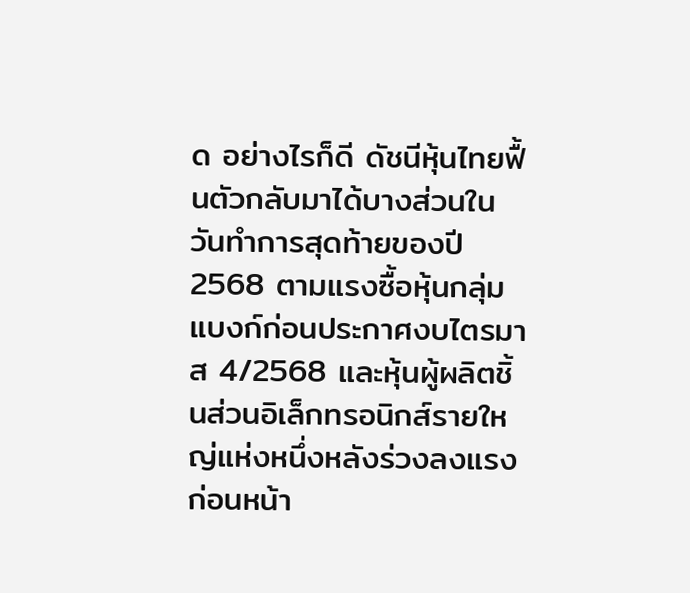ด อย่างไรก็ดี ดัชนีหุ้นไทยฟื้นตัวกลับมาได้บางส่วนในวันทำการสุดท้ายของปี 2568 ตามแรงซื้อหุ้นกลุ่มแบงก์ก่อนประกาศงบไตรมาส 4/2568 และหุ้นผู้ผลิตชิ้นส่วนอิเล็กทรอนิกส์รายใหญ่แห่งหนึ่งหลังร่วงลงแรงก่อนหน้า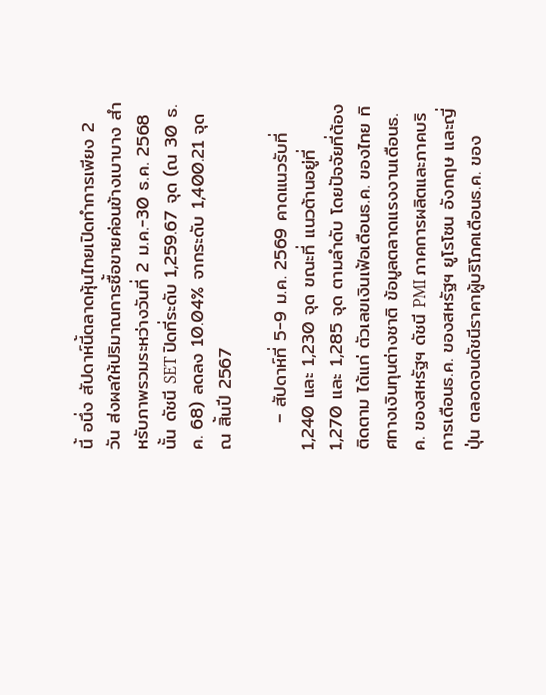นี้ อนึ่ง สัปดาห์นี้ตลาดหุ้นไทยเปิดทำการเพียง 2 วัน ส่งผลให้ปริมาณการซื้อขายค่อนข้างเบาบาง สำหรับภาพรวมระหว่างวันที่ 2 ม.ค.-30 ธ.ค. 2568 นั้น ดัชนี SET ปิดที่ระดับ 1,259.67 จุด (ณ 30 ธ.ค. 68) ลดลง 10.04% จากระดับ 1,400.21 จุด ณ สิ้นปี 2567

    – สัปดาห์ที่ 5-9 ม.ค. 2569 คาดแนวรับที่ 1,240 และ 1,230 จุด ขณะที่ แนวต้านอยู่ที่ 1,270 และ 1,285 จุด ตามลำดับ โดยปัจจัยที่ต้องติดตาม ได้แก่ ตัวเลขเงินเฟ้อเดือนธ.ค. ของไทย ทิศทางเงินทุนต่างชาติ ข้อมูลตลาดแรงงานเดือนธ.ค. ของสหรัฐฯ ดัชนี PMI ภาคการผลิตและภาคบริการเดือนธ.ค. ของสหรัฐฯ ยูโรโซน อังกฤษ และญี่ปุ่น ตลอดจนดัชนีราคาผู้บริโภคเดือนธ.ค. ของ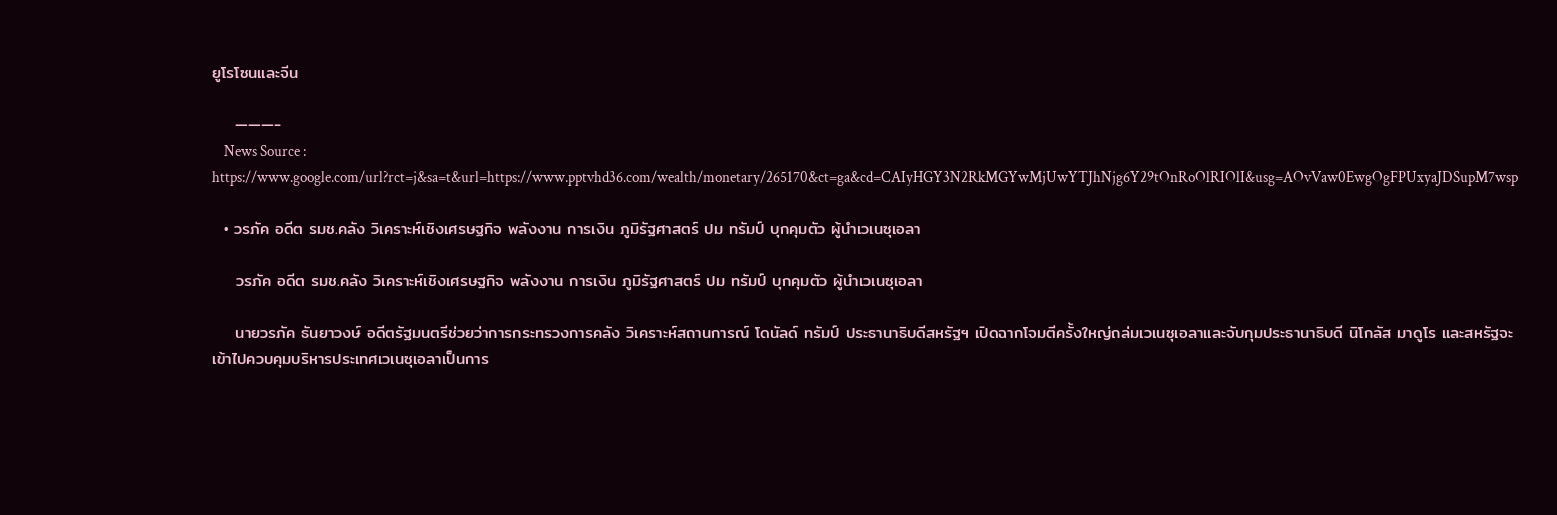ยูโรโซนและจีน

    ———-
    News Source : https://www.google.com/url?rct=j&sa=t&url=https://www.pptvhd36.com/wealth/monetary/265170&ct=ga&cd=CAIyHGY3N2RkMGYwMjUwYTJhNjg6Y29tOnRoOlRIOlI&usg=AOvVaw0EwgOgFPUxyaJDSupM7wsp

  • วรภัค อดีต รมช.คลัง วิเคราะห์เชิงเศรษฐกิจ พลังงาน การเงิน ภูมิรัฐศาสตร์ ปม ทรัมป์ บุกคุมตัว ผู้นำเวเนซุเอลา

    วรภัค อดีต รมช.คลัง วิเคราะห์เชิงเศรษฐกิจ พลังงาน การเงิน ภูมิรัฐศาสตร์ ปม ทรัมป์ บุกคุมตัว ผู้นำเวเนซุเอลา

    นายวรภัค ธันยาวงษ์ อดีตรัฐมนตรีช่วยว่าการกระทรวงการคลัง วิเคราะห์สถานการณ์ โดนัลด์ ทรัมป์ ประธานาธิบดีสหรัฐฯ เปิดฉากโจมตีครั้งใหญ่ถล่มเวเนซุเอลาและจับกุมประธานาธิบดี นิโกลัส มาดูโร และสหรัฐจะเข้าไปควบคุมบริหารประเทศเวเนซุเอลาเป็นการ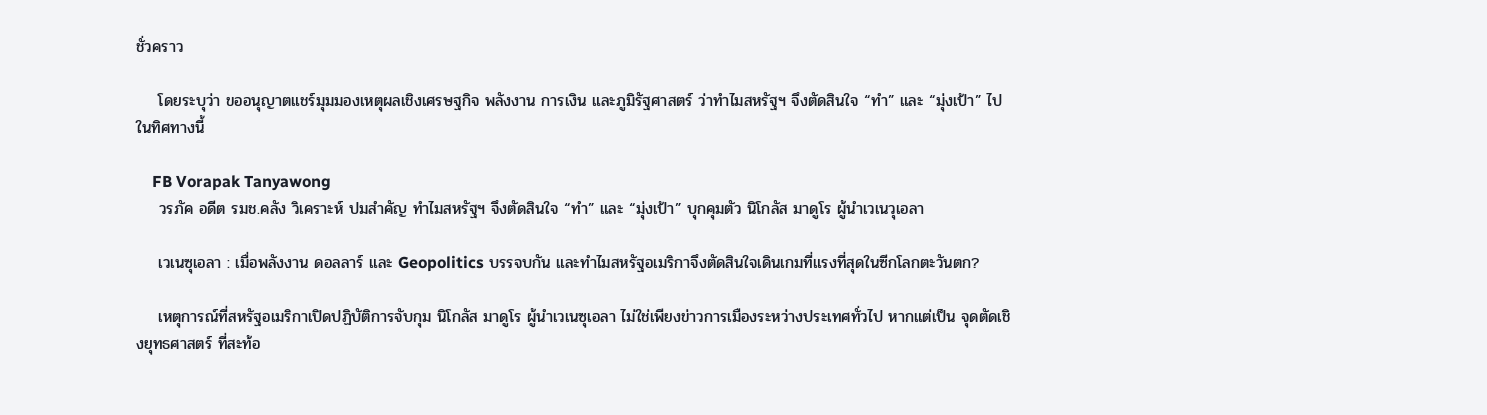ชั่วคราว

    โดยระบุว่า ขออนุญาตแชร์มุมมองเหตุผลเชิงเศรษฐกิจ พลังงาน การเงิน และภูมิรัฐศาสตร์ ว่าทำไมสหรัฐฯ จึงตัดสินใจ “ทำ” และ “มุ่งเป้า” ไปในทิศทางนี้

    FB Vorapak Tanyawong
    วรภัค อดีต รมช.คลัง วิเคราะห์ ปมสำคัญ ทำไมสหรัฐฯ จึงตัดสินใจ “ทำ” และ “มุ่งเป้า” บุกคุมตัว นิโกลัส มาดูโร ผู้นำเวเนวุเอลา

    เวเนซุเอลา : เมื่อพลังงาน ดอลลาร์ และ Geopolitics บรรจบกัน และทำไมสหรัฐอเมริกาจึงตัดสินใจเดินเกมที่แรงที่สุดในซีกโลกตะวันตก?

    เหตุการณ์ที่สหรัฐอเมริกาเปิดปฏิบัติการจับกุม นิโกลัส มาดูโร ผู้นำเวเนซุเอลา ไม่ใช่เพียงข่าวการเมืองระหว่างประเทศทั่วไป หากแต่เป็น จุดตัดเชิงยุทธศาสตร์ ที่สะท้อ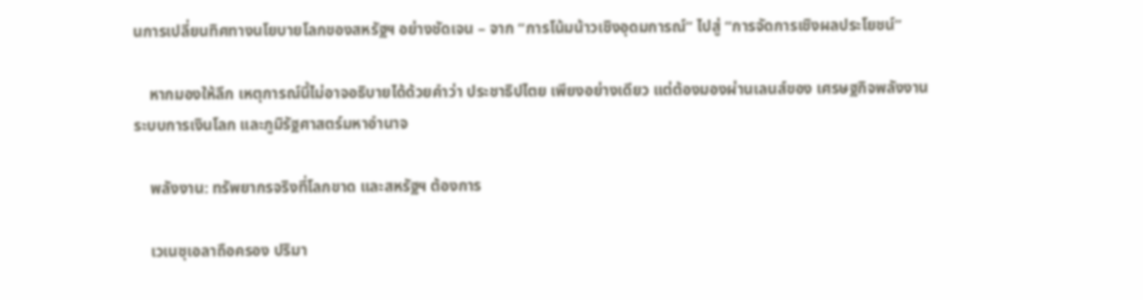นการเปลี่ยนทิศทางนโยบายโลกของสหรัฐฯ อย่างชัดเจน – จาก “การโน้มน้าวเชิงอุดมการณ์” ไปสู่ “การจัดการเชิงผลประโยชน์”

    หากมองให้ลึก เหตุการณ์นี้ไม่อาจอธิบายได้ด้วยคำว่า ประชาธิปไตย เพียงอย่างเดียว แต่ต้องมองผ่านเลนส์ของ เศรษฐกิจพลังงาน ระบบการเงินโลก และภูมิรัฐศาสตร์มหาอำนาจ

    พลังงาน: ทรัพยากรจริงที่โลกขาด และสหรัฐฯ ต้องการ

    เวเนซุเอลาถือครอง ปริมา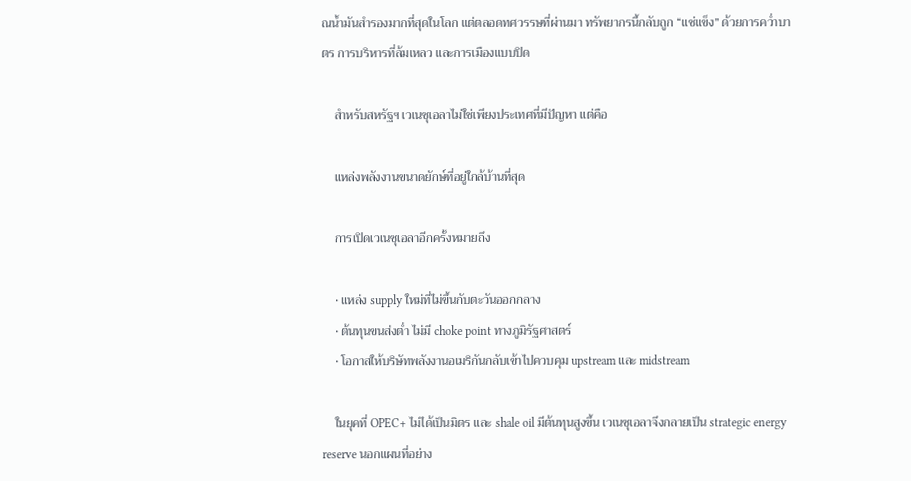ณน้ำมันสำรองมากที่สุดในโลก แต่ตลอดทศวรรษที่ผ่านมา ทรัพยากรนี้กลับถูก “แช่แข็ง” ด้วยการคว่ำบาตร การบริหารที่ล้มเหลว และการเมืองแบบปิด

    สำหรับสหรัฐฯ เวเนซุเอลาไม่ใช่เพียงประเทศที่มีปัญหา แต่คือ

    แหล่งพลังงานขนาดยักษ์ที่อยู่ใกล้บ้านที่สุด

    การเปิดเวเนซุเอลาอีกครั้งหมายถึง

    • แหล่ง supply ใหม่ที่ไม่ขึ้นกับตะวันออกกลาง
    • ต้นทุนขนส่งต่ำ ไม่มี choke point ทางภูมิรัฐศาสตร์
    • โอกาสให้บริษัทพลังงานอเมริกันกลับเข้าไปควบคุม upstream และ midstream

    ในยุคที่ OPEC+ ไม่ได้เป็นมิตร และ shale oil มีต้นทุนสูงขึ้น เวเนซุเอลาจึงกลายเป็น strategic energy reserve นอกแผนที่อย่าง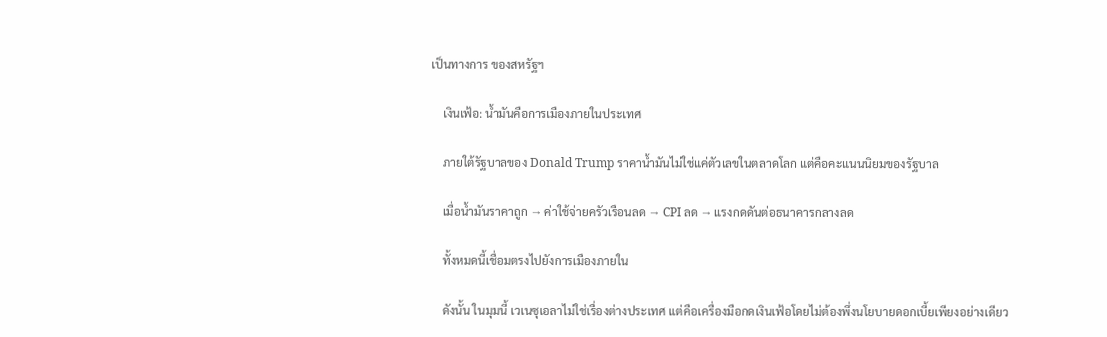เป็นทางการ ของสหรัฐฯ

    เงินเฟ้อ: น้ำมันคือการเมืองภายในประเทศ

    ภายใต้รัฐบาลของ Donald Trump ราคาน้ำมันไม่ใช่แค่ตัวเลขในตลาดโลก แต่คือคะแนนนิยมของรัฐบาล

    เมื่อน้ำมันราคาถูก → ค่าใช้จ่ายครัวเรือนลด → CPI ลด → แรงกดดันต่อธนาคารกลางลด

    ทั้งหมดนี้เชื่อมตรงไปยังการเมืองภายใน

    ดังนั้น ในมุมนี้ เวเนซุเอลาไม่ใช่เรื่องต่างประเทศ แต่คือเครื่องมือกดเงินเฟ้อโดยไม่ต้องพึ่งนโยบายดอกเบี้ยเพียงอย่างเดียว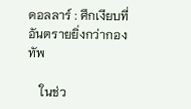ดอลลาร์ : ศึกเงียบที่อันตรายยิ่งกว่ากองทัพ

    ในช่ว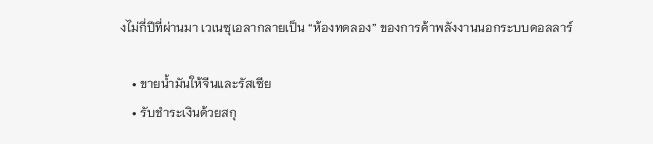งไม่กี่ปีที่ผ่านมา เวเนซุเอลากลายเป็น “ห้องทดลอง” ของการค้าพลังงานนอกระบบดอลลาร์

    • ขายน้ำมันให้จีนและรัสเซีย
    • รับชำระเงินด้วยสกุ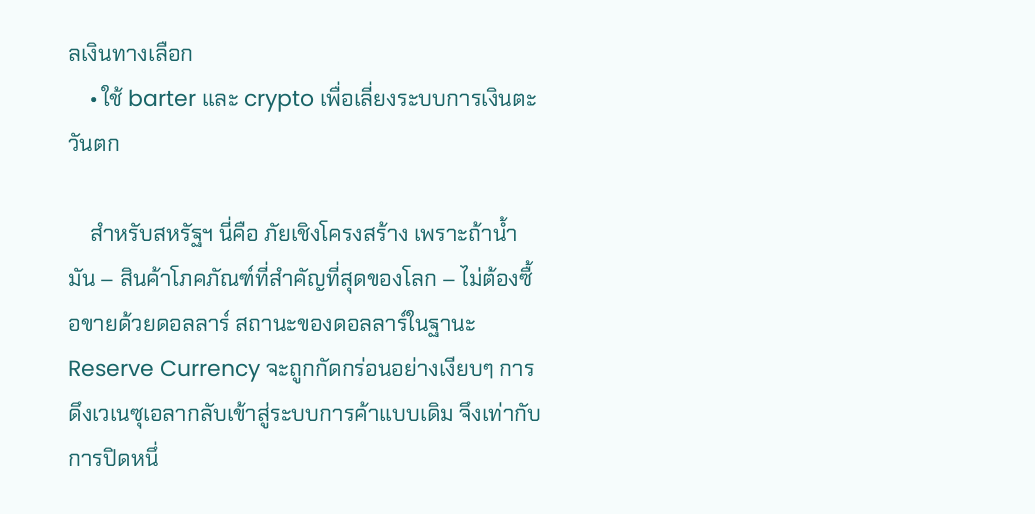ลเงินทางเลือก
    • ใช้ barter และ crypto เพื่อเลี่ยงระบบการเงินตะวันตก

    สำหรับสหรัฐฯ นี่คือ ภัยเชิงโครงสร้าง เพราะถ้าน้ำมัน – สินค้าโภคภัณฑ์ที่สำคัญที่สุดของโลก – ไม่ต้องซื้อขายด้วยดอลลาร์ สถานะของดอลลาร์ในฐานะ Reserve Currency จะถูกกัดกร่อนอย่างเงียบๆ การดึงเวเนซุเอลากลับเข้าสู่ระบบการค้าแบบเดิม จึงเท่ากับการปิดหนึ่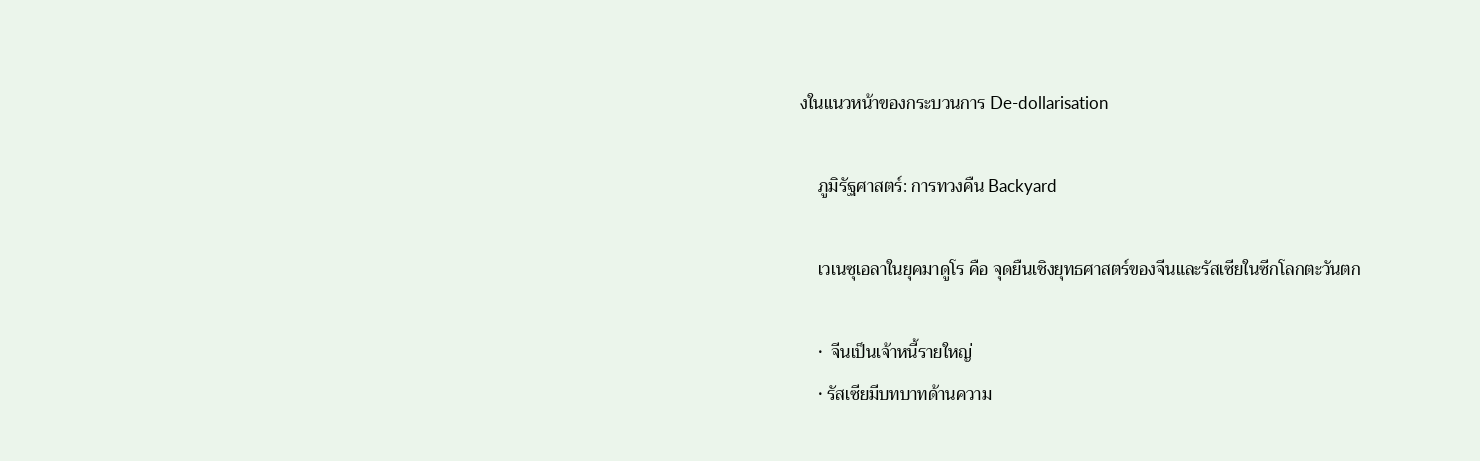งในแนวหน้าของกระบวนการ De-dollarisation

    ภูมิรัฐศาสตร์: การทวงคืน Backyard

    เวเนซุเอลาในยุคมาดูโร คือ จุดยืนเชิงยุทธศาสตร์ของจีนและรัสเซียในซีกโลกตะวันตก

    •  จีนเป็นเจ้าหนี้รายใหญ่
    • รัสเซียมีบทบาทด้านความ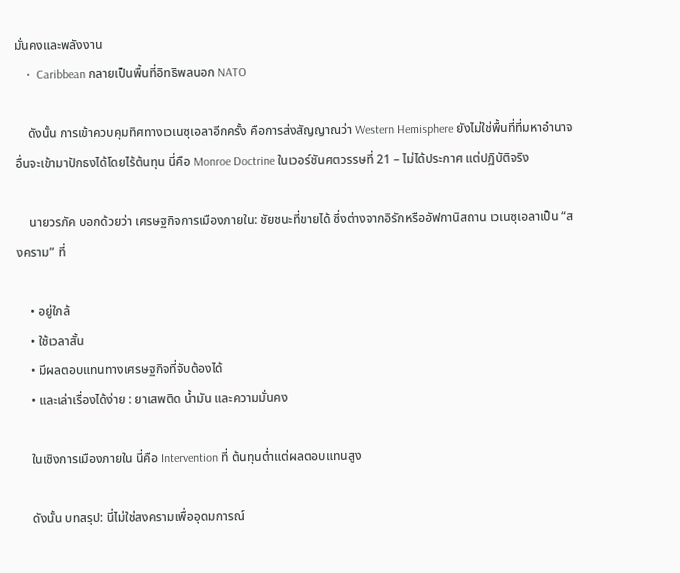มั่นคงและพลังงาน
    •  Caribbean กลายเป็นพื้นที่อิทธิพลนอก NATO

    ดังนั้น การเข้าควบคุมทิศทางเวเนซุเอลาอีกครั้ง คือการส่งสัญญาณว่า Western Hemisphere ยังไม่ใช่พื้นที่ที่มหาอำนาจอื่นจะเข้ามาปักธงได้โดยไร้ต้นทุน นี่คือ Monroe Doctrine ในเวอร์ชันศตวรรษที่ 21 – ไม่ได้ประกาศ แต่ปฏิบัติจริง

    นายวรภัค บอกด้วยว่า เศรษฐกิจการเมืองภายใน: ชัยชนะที่ขายได้ ซึ่งต่างจากอิรักหรืออัฟกานิสถาน เวเนซุเอลาเป็น “สงคราม” ที่

    • อยู่ใกล้
    • ใช้เวลาสั้น
    • มีผลตอบแทนทางเศรษฐกิจที่จับต้องได้
    • และเล่าเรื่องได้ง่าย : ยาเสพติด น้ำมัน และความมั่นคง

    ในเชิงการเมืองภายใน นี่คือ Intervention ที่ ต้นทุนต่ำแต่ผลตอบแทนสูง

    ดังนั้น บทสรุป: นี่ไม่ใช่สงครามเพื่ออุดมการณ์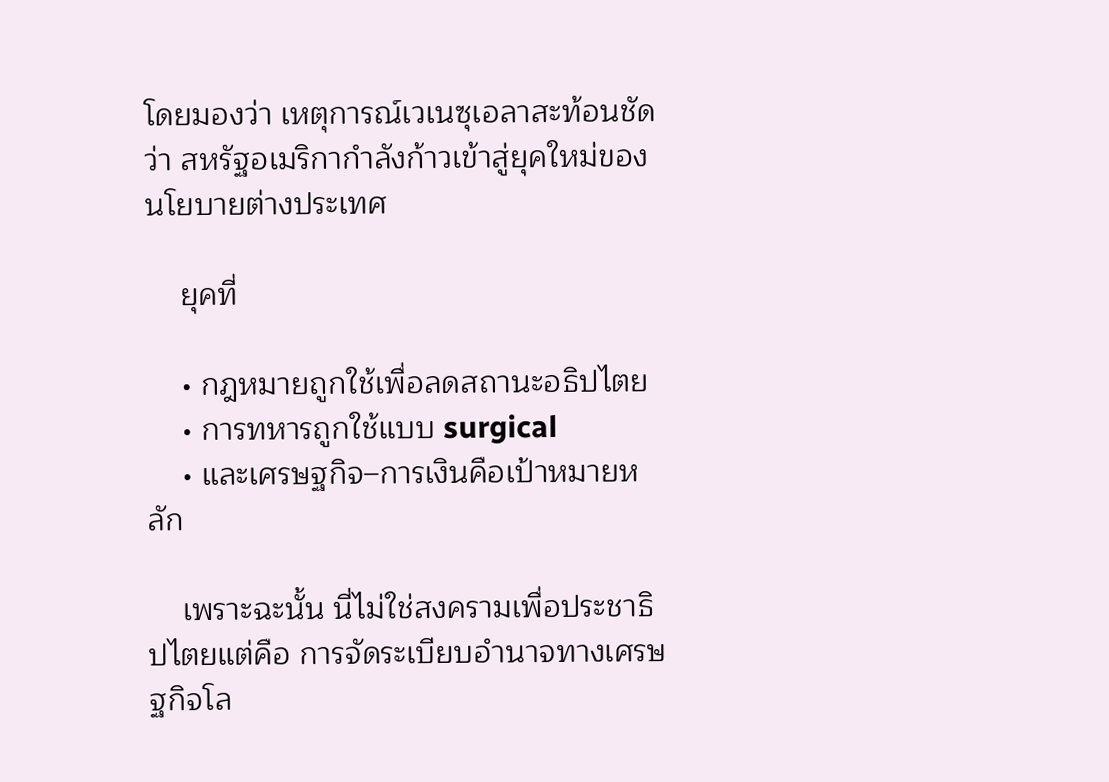โดยมองว่า เหตุการณ์เวเนซุเอลาสะท้อนชัดว่า สหรัฐอเมริกากำลังก้าวเข้าสู่ยุคใหม่ของนโยบายต่างประเทศ

    ยุคที่

    • กฎหมายถูกใช้เพื่อลดสถานะอธิปไตย
    • การทหารถูกใช้แบบ surgical
    • และเศรษฐกิจ–การเงินคือเป้าหมายหลัก

    เพราะฉะนั้น นี่ไม่ใช่สงครามเพื่อประชาธิปไตยแต่คือ การจัดระเบียบอำนาจทางเศรษฐกิจโล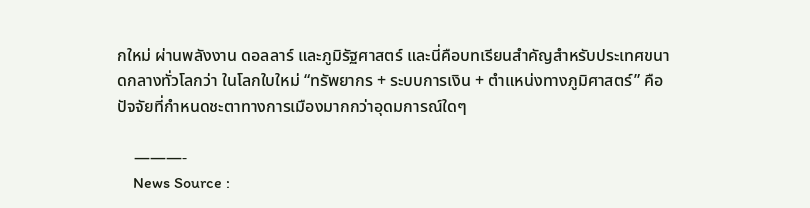กใหม่ ผ่านพลังงาน ดอลลาร์ และภูมิรัฐศาสตร์ และนี่คือบทเรียนสำคัญสำหรับประเทศขนาดกลางทั่วโลกว่า ในโลกใบใหม่ “ทรัพยากร + ระบบการเงิน + ตำแหน่งทางภูมิศาสตร์” คือปัจจัยที่กำหนดชะตาทางการเมืองมากกว่าอุดมการณ์ใดๆ

    ———-
    News Source :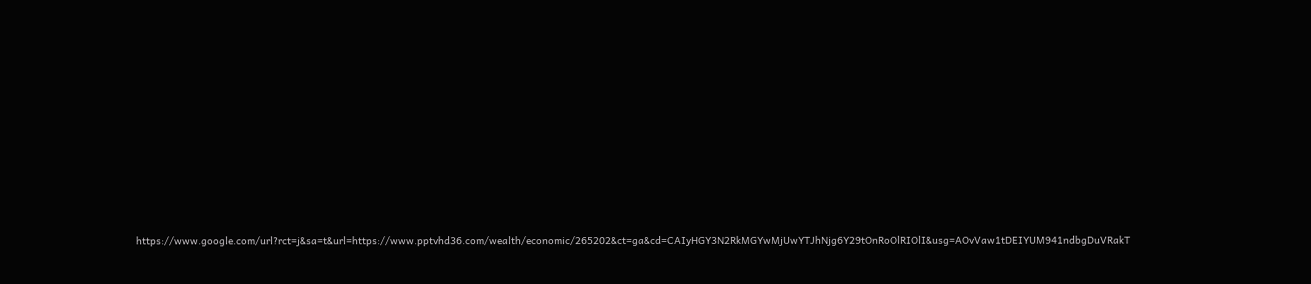https://www.google.com/url?rct=j&sa=t&url=https://www.pptvhd36.com/wealth/economic/265202&ct=ga&cd=CAIyHGY3N2RkMGYwMjUwYTJhNjg6Y29tOnRoOlRIOlI&usg=AOvVaw1tDEIYUM941ndbgDuVRakT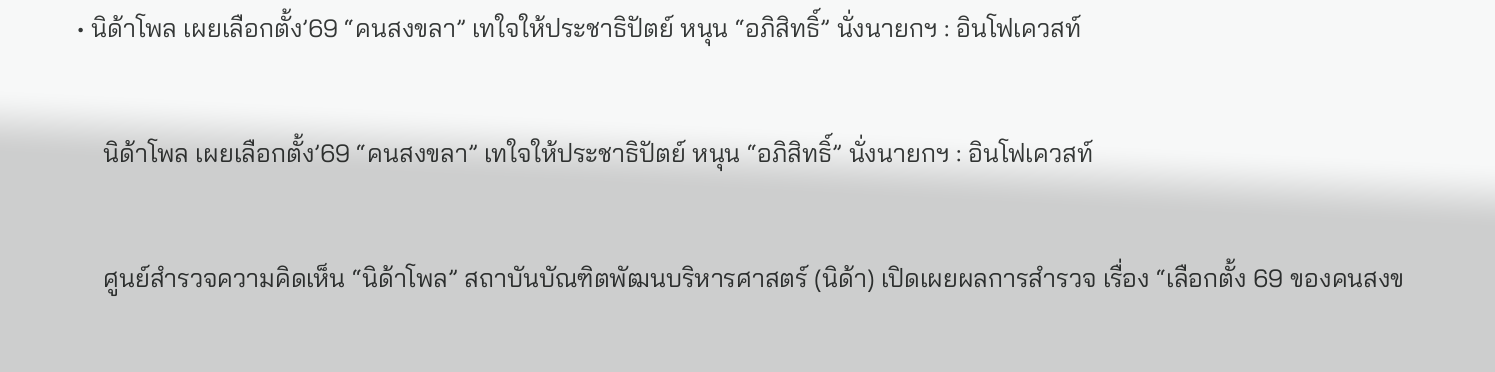• นิด้าโพล เผยเลือกตั้ง’69 “คนสงขลา” เทใจให้ประชาธิปัตย์ หนุน “อภิสิทธิ์” นั่งนายกฯ : อินโฟเควสท์

    นิด้าโพล เผยเลือกตั้ง’69 “คนสงขลา” เทใจให้ประชาธิปัตย์ หนุน “อภิสิทธิ์” นั่งนายกฯ : อินโฟเควสท์

    ศูนย์สำรวจความคิดเห็น “นิด้าโพล” สถาบันบัณฑิตพัฒนบริหารศาสตร์ (นิด้า) เปิดเผยผลการสำรวจ เรื่อง “เลือกตั้ง 69 ของคนสงข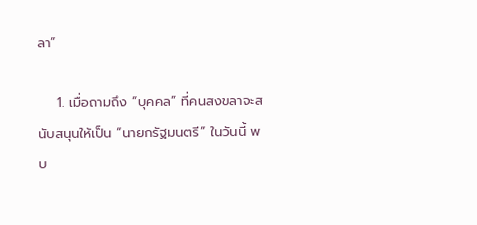ลา”

    1. เมื่อถามถึง “บุคคล” ที่คนสงขลาจะสนับสนุนให้เป็น “นายกรัฐมนตรี” ในวันนี้ พบ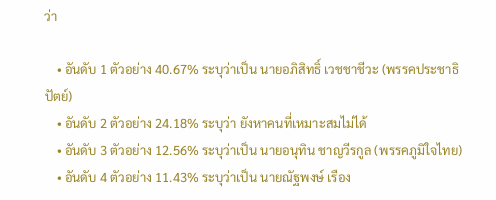ว่า

    • อันดับ 1 ตัวอย่าง 40.67% ระบุว่าเป็น นายอภิสิทธิ์ เวชชาชีวะ (พรรคประชาธิปัตย์)
    • อันดับ 2 ตัวอย่าง 24.18% ระบุว่า ยังหาคนที่เหมาะสมไม่ได้
    • อันดับ 3 ตัวอย่าง 12.56% ระบุว่าเป็น นายอนุทิน ชาญวีรกูล (พรรคภูมิใจไทย)
    • อันดับ 4 ตัวอย่าง 11.43% ระบุว่าเป็น นายณัฐพงษ์ เรือง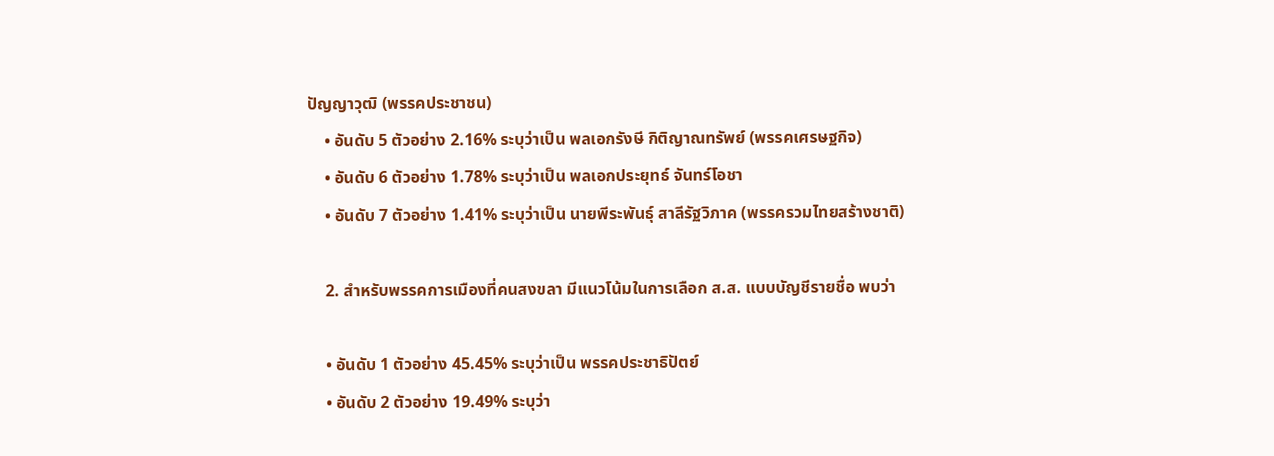ปัญญาวุฒิ (พรรคประชาชน)
    • อันดับ 5 ตัวอย่าง 2.16% ระบุว่าเป็น พลเอกรังษี กิติญาณทรัพย์ (พรรคเศรษฐกิจ)
    • อันดับ 6 ตัวอย่าง 1.78% ระบุว่าเป็น พลเอกประยุทธ์ จันทร์โอชา
    • อันดับ 7 ตัวอย่าง 1.41% ระบุว่าเป็น นายพีระพันธุ์ สาลีรัฐวิภาค (พรรครวมไทยสร้างชาติ)

    2. สำหรับพรรคการเมืองที่คนสงขลา มีแนวโน้มในการเลือก ส.ส. แบบบัญชีรายชื่อ พบว่า

    • อันดับ 1 ตัวอย่าง 45.45% ระบุว่าเป็น พรรคประชาธิปัตย์
    • อันดับ 2 ตัวอย่าง 19.49% ระบุว่า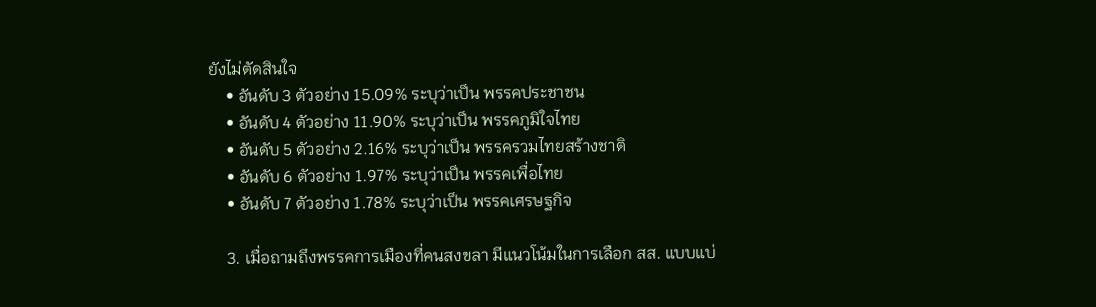ยังไม่ตัดสินใจ
    • อันดับ 3 ตัวอย่าง 15.09% ระบุว่าเป็น พรรคประชาชน
    • อันดับ 4 ตัวอย่าง 11.90% ระบุว่าเป็น พรรคภูมิใจไทย
    • อันดับ 5 ตัวอย่าง 2.16% ระบุว่าเป็น พรรครวมไทยสร้างชาติ
    • อันดับ 6 ตัวอย่าง 1.97% ระบุว่าเป็น พรรคเพื่อไทย
    • อันดับ 7 ตัวอย่าง 1.78% ระบุว่าเป็น พรรคเศรษฐกิจ

    3. เมื่อถามถึงพรรคการเมืองที่คนสงขลา มีแนวโน้มในการเลือก สส. แบบแบ่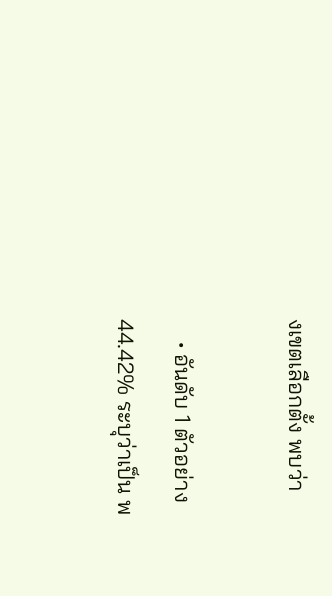งเขตเลือกตั้ง พบว่า

    • อันดับ 1 ตัวอย่าง 44.42% ระบุว่าเป็น พ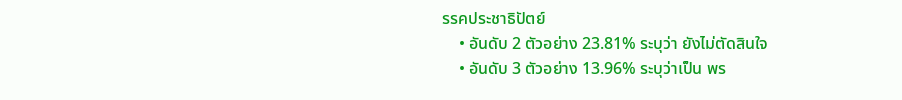รรคประชาธิปัตย์
    • อันดับ 2 ตัวอย่าง 23.81% ระบุว่า ยังไม่ตัดสินใจ
    • อันดับ 3 ตัวอย่าง 13.96% ระบุว่าเป็น พร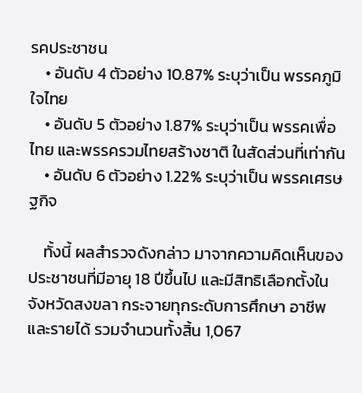รคประชาชน
    • อันดับ 4 ตัวอย่าง 10.87% ระบุว่าเป็น พรรคภูมิใจไทย
    • อันดับ 5 ตัวอย่าง 1.87% ระบุว่าเป็น พรรคเพื่อไทย และพรรครวมไทยสร้างชาติ ในสัดส่วนที่เท่ากัน
    • อันดับ 6 ตัวอย่าง 1.22% ระบุว่าเป็น พรรคเศรษฐกิจ

    ทั้งนี้ ผลสำรวจดังกล่าว มาจากความคิดเห็นของประชาชนที่มีอายุ 18 ปีขึ้นไป และมีสิทธิเลือกตั้งในจังหวัดสงขลา กระจายทุกระดับการศึกษา อาชีพ และรายได้ รวมจำนวนทั้งสิ้น 1,067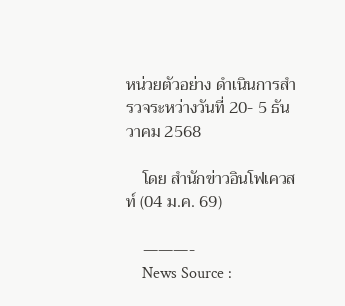หน่วยตัวอย่าง ดำเนินการสำรวจระหว่างวันที่ 20- 5 ธันวาคม 2568

    โดย สำนักข่าวอินโฟเควสท์ (04 ม.ค. 69)

    ———-
    News Source :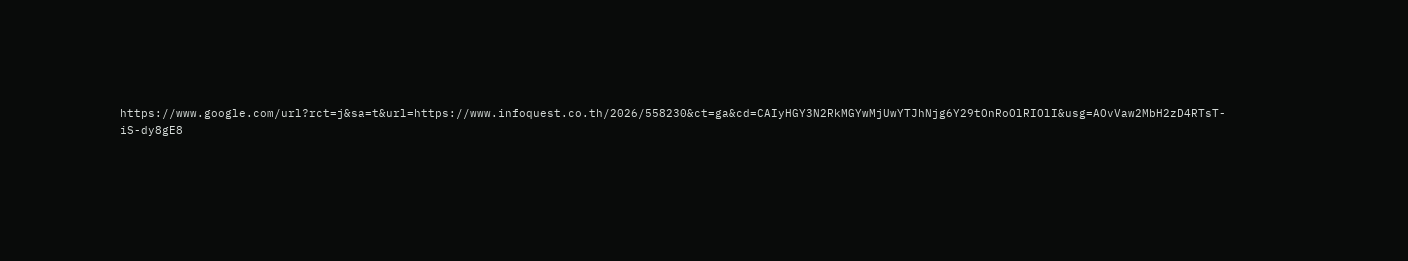https://www.google.com/url?rct=j&sa=t&url=https://www.infoquest.co.th/2026/558230&ct=ga&cd=CAIyHGY3N2RkMGYwMjUwYTJhNjg6Y29tOnRoOlRIOlI&usg=AOvVaw2MbH2zD4RTsT-iS-dy8gE8